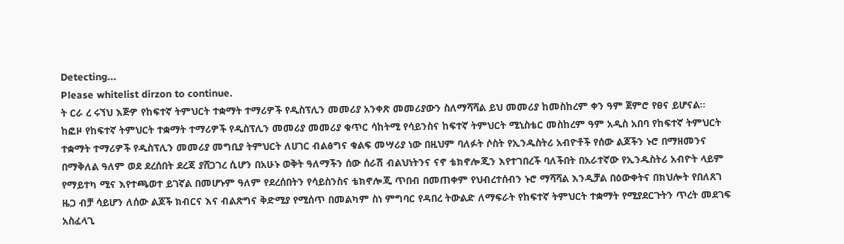Detecting...
Please whitelist dirzon to continue.
ት ርራ ረ ሩኘህ እጅዎ የከፍተኛ ትምህርት ተቋማት ተማሪዎች የዲስፕሊን መመሪያ አንቀጽ መመሪያውን ስለማሻሻል ይህ መመሪያ ከመስከረም ቀን ዓም ጀምሮ የፀና ይሆናል።
ከፎዞ የከፍተኛ ትምህርት ተቋማት ተማሪዎች የዲስፕሊን መመሪያ መመሪያ ቁጥር ሳከትሚ የሳይንስና ከፍተኛ ትምህርት ሚኒስቴር መስከረም ዓም አዲስ አበባ የከፍተኛ ትምህርት ተቋማት ተማሪዎች የዲስፕሊን መመሪያ መግቢያ ትምህርት ለሀገር ብልፅግና ቁልፍ መሣሪያ ነው በዚህም ባለፉት ሶስት የኢንዱስትሪ አብዮቶች የሰው ልጆችን ኑሮ በማዘመንና በማቅለል ዓለም ወደ ደረሰበት ደረጃ ያሸጋገረ ሲሆን በአሁኑ ወቅት ዓለማችን ሰው ሰራሽ ብልህነትንና ናኖ ቴክኖሎጂን እየተገበረች ባለችበት በአራተኛው የኢንዱስትሪ አብዮት ላይም የማይተካ ሚና እየተጫወተ ይገኛል በመሆኑም ዓለም የደረሰበትን የሳይስንስና ቴክኖሎጂ ጥበብ በመጠቀም የህብረተሰብን ኑሮ ማሻሻል እንዲቻል በዕውቀትና በክህሎት የበለጸገ ዜጋ ብቻ ሳይሆን ለሰው ልጆች ክብርና እና ብልጽግና ቅድሚያ የሚሰጥ በመልካም ስነ ምግባር የዳበረ ትውልድ ለማፍራት የከፍተኛ ትምህርት ተቋማት የሚያደርጉትን ጥረት መደገፍ አስፈላጊ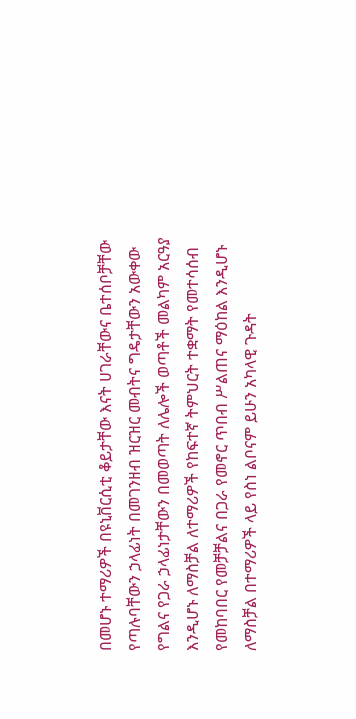በመሆኑ ተማሪዎች በዩኒቨርሲቲ ቆይታቸው እናት ሀገራቸውና ቤተሰቦቻቸው የጣሉባቸውን ኃላፊነት በመገንዘብ ዝርዝር መብትና ግዴታቸውን አውቀው የግልና የጋራ ኃላፊነታቸውን በመወጣት ለሌሎች ወጣቶች መልካም አርዓያ እንዲሆኑ ለማስቻል ለተማሪዎች የከፍተኛ ትምህርት ተቋማት የመተሳሰብ የመከባበር የመቻቻልና በጋራ የመኖር ጥበብ ሥልጠና ማዕከል እንዲሆኑ ለማስቻል በተማሪዎች ላይ የስነ ልቦናም ይሁን አካላዊ ጉዳት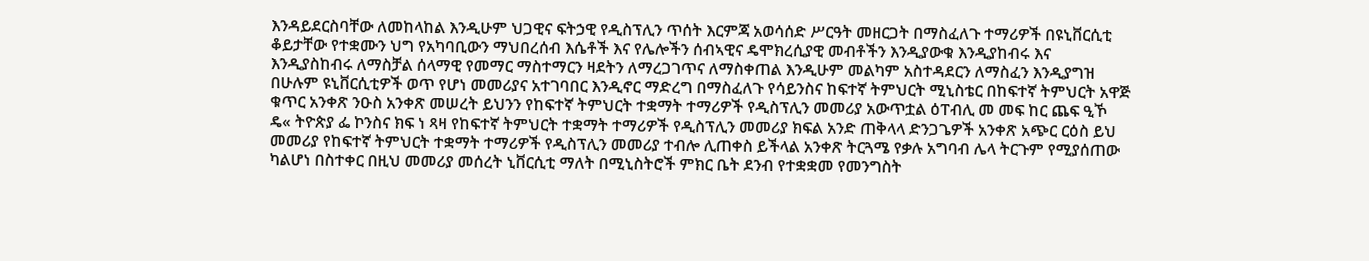እንዳይደርስባቸው ለመከላከል እንዲሁም ህጋዊና ፍትኃዊ የዲስፕሊን ጥሰት እርምጃ አወሳሰድ ሥርዓት መዘርጋት በማስፈለጉ ተማሪዎች በዩኒቨርሲቲ ቆይታቸው የተቋሙን ህግ የአካባቢውን ማህበረሰብ እሴቶች እና የሌሎችን ሰብኣዊና ዴሞክረሲያዊ መብቶችን እንዲያውቁ እንዲያከብሩ እና እንዲያስከብሩ ለማስቻል ሰላማዊ የመማር ማስተማርን ዛደትን ለማረጋገጥና ለማስቀጠል እንዲሁም መልካም አስተዳደርን ለማስፈን እንዲያግዝ በሁሉም ዩኒቨርሲቲዎች ወጥ የሆነ መመሪያና አተገባበር እንዲኖር ማድረግ በማስፈለጉ የሳይንስና ከፍተኛ ትምህርት ሚኒስቴር በከፍተኛ ትምህርት አዋጅ ቁጥር አንቀጽ ንዑስ አንቀጽ መሠረት ይህንን የከፍተኛ ትምህርት ተቋማት ተማሪዎች የዲስፕሊን መመሪያ አውጥቷል ዕፐብሊ መ መፍ ከር ጨፍ ዒኾ ዴ« ትዮጵያ ፌ ኮንስና ክፍ ነ ጻዛ የከፍተኛ ትምህርት ተቋማት ተማሪዎች የዲስፕሊን መመሪያ ክፍል አንድ ጠቅላላ ድንጋጌዎች አንቀጽ አጭር ርዕስ ይህ መመሪያ የከፍተኛ ትምህርት ተቋማት ተማሪዎች የዲስፕሊን መመሪያ ተብሎ ሊጠቀስ ይችላል አንቀጽ ትርጓሜ የቃሉ አግባብ ሌላ ትርጉም የሚያሰጠው ካልሆነ በስተቀር በዚህ መመሪያ መሰረት ኒቨርሲቲ ማለት በሚኒስትሮች ምክር ቤት ደንብ የተቋቋመ የመንግስት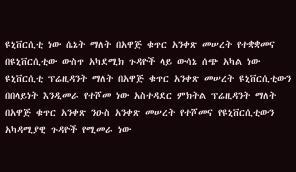ዩኒቨርሲቲ ነው ሴኔት ማለት በአዋጅ ቁጥር አንቀጽ መሠረት የተቋቋመና በዩኒቨርሲቲው ውስጥ አካደሚክ ጉዳዮች ላይ ውሳኔ ሰጭ አካል ነው ዩኒቨርሲቲ ፕሬዚዳንት ማለት በአዋጅ ቁጥር አንቀጽ መሠረት ዩኒቨርሲቲውን በበላይነት እንዲመራ የተሾመ ነው አስተዳደር ምክትል ፕሬዚዳንት ማለት በአዋጅ ቁጥር አንቀጽ ንዑስ አንቀጽ መሠረት የተሾመና የዩኒቨርሲቲውን አካዳሚያዊ ጉዳዮች የሚመራ ነው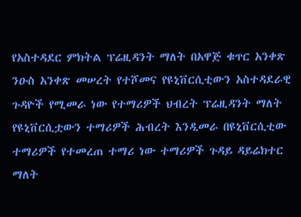የአስተዳደር ምክትል ፕሬዚዳንት ማለት በአዋጅ ቁጥር አንቀጽ ንዑስ አንቀጽ መሠረት የተሾመና የዩኒቨርሲቲውን አስተዳደራዊ ጉዳዮች የሚመራ ነው የተማሪዎች ህብረት ፕሬዚዳንት ማለት የዩኒቨርሲቷውን ተማሪዎች ሕብረት እንዲመራ በዩኒቨርሲቲው ተማሪዎች የተመረጠ ተማሪ ነው ተማሪዎች ጉዳይ ዳይሬክተር ማለት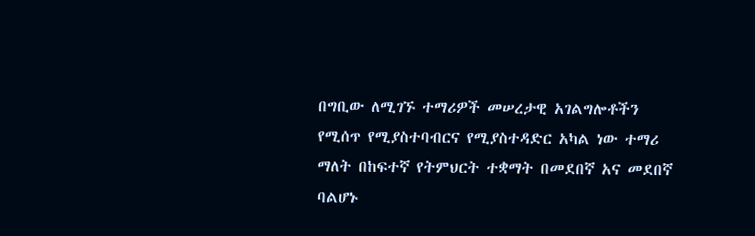በግቢው ለሚገኙ ተማሪዎች መሠረታዊ አገልግሎቶችን የሚሰጥ የሚያስተባብርና የሚያስተዳድር አካል ነው ተማሪ ማለት በከፍተኛ የትምህርት ተቋማት በመደበኛ አና መደበኛ ባልሆኑ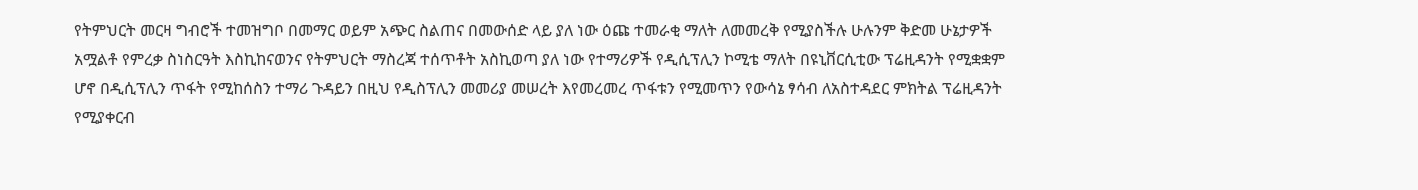የትምህርት መርዛ ግብሮች ተመዝግቦ በመማር ወይም አጭር ስልጠና በመውሰድ ላይ ያለ ነው ዕጩ ተመራቂ ማለት ለመመረቅ የሚያስችሉ ሁሉንም ቅድመ ሁኔታዎች አሟልቶ የምረቃ ስነስርዓት እስኪከናወንና የትምህርት ማስረጃ ተሰጥቶት አስኪወጣ ያለ ነው የተማሪዎች የዲሲፕሊን ኮሚቴ ማለት በዩኒቨርሲቲው ፕሬዚዳንት የሚቋቋም ሆኖ በዲሲፕሊን ጥፋት የሚከሰስን ተማሪ ጉዳይን በዚህ የዲስፕሊን መመሪያ መሠረት እየመረመረ ጥፋቱን የሚመጥን የውሳኔ ፃሳብ ለአስተዳደር ምክትል ፕሬዚዳንት የሚያቀርብ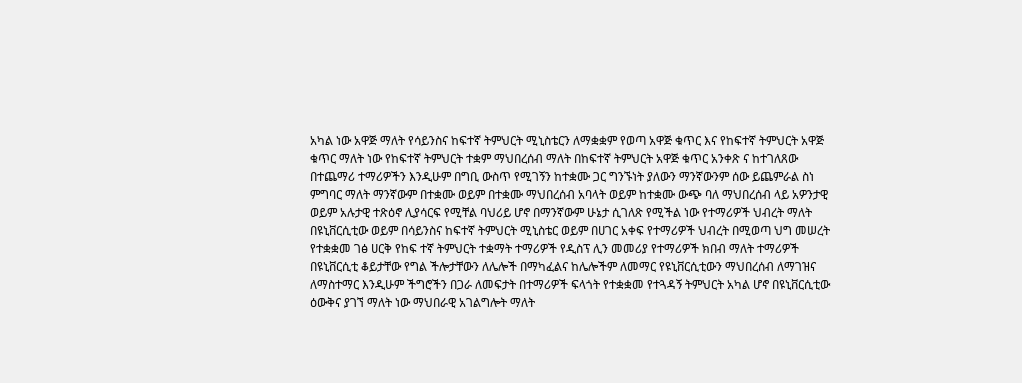አካል ነው አዋጅ ማለት የሳይንስና ከፍተኛ ትምህርት ሚኒስቴርን ለማቋቋም የወጣ አዋጅ ቁጥር እና የከፍተኛ ትምህርት አዋጅ ቁጥር ማለት ነው የከፍተኛ ትምህርት ተቋም ማህበረሰብ ማለት በከፍተኛ ትምህርት አዋጅ ቁጥር አንቀጽ ና ከተገለጸው በተጨማሪ ተማሪዎችን እንዲሁም በግቢ ውስጥ የሚገኝን ከተቋሙ ጋር ግንኙነት ያለውን ማንኛውንም ሰው ይጨምራል ስነ ምግባር ማለት ማንኛውም በተቋሙ ወይም በተቋሙ ማህበረሰብ አባላት ወይም ከተቋሙ ውጭ ባለ ማህበረሰብ ላይ አዎንታዊ ወይም አሉታዊ ተጽዕኖ ሊያሳርፍ የሚቸል ባህሪይ ሆኖ በማንኛውም ሁኔታ ሲገለጽ የሚችል ነው የተማሪዎች ህብረት ማለት በዩኒቨርሲቲው ወይም በሳይንስና ከፍተኛ ትምህርት ሚኒስቴር ወይም በሀገር አቀፍ የተማሪዎች ህብረት በሚወጣ ህግ መሠረት የተቋቋመ ገፅ ሀርቅ የከፍ ተኛ ትምህርት ተቋማት ተማሪዎች የዲስፕ ሊን መመሪያ የተማሪዎች ክበብ ማለት ተማሪዎች በዩኒቨርሲቲ ቆይታቸው የግል ችሎታቸውን ለሌሎች በማካፈልና ከሌሎችም ለመማር የዩኒቨርሲቲውን ማህበረሰብ ለማገዝና ለማስተማር እንዲሁም ችግሮችን በጋራ ለመፍታት በተማሪዎች ፍላጎት የተቋቋመ የተጓዳኝ ትምህርት አካል ሆኖ በዩኒቨርሲቲው ዕውቅና ያገኘ ማለት ነው ማህበራዊ አገልግሎት ማለት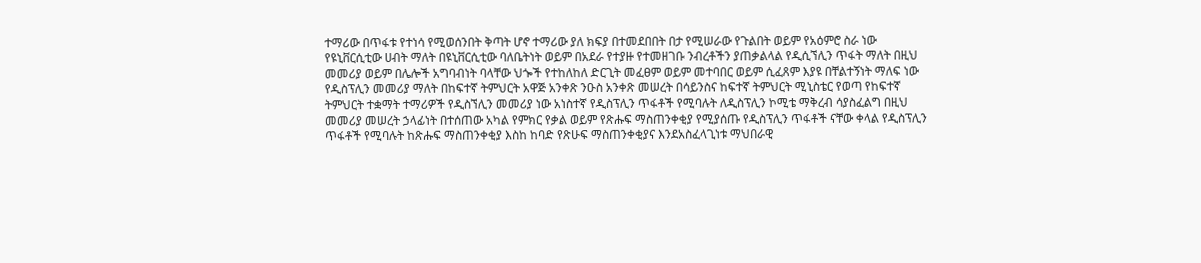ተማሪው በጥፋቱ የተነሳ የሚወሰንበት ቅጣት ሆኖ ተማሪው ያለ ክፍያ በተመደበበት በታ የሚሠራው የጉልበት ወይም የአዕምሮ ስራ ነው የዩኒቨርሲቲው ሀብት ማለት በዩኒቨርሲቲው ባለቤትነት ወይም በአደራ የተያዙ የተመዘገቡ ንብረቶችን ያጠቃልላል የዲሲኘሊን ጥፋት ማለት በዚህ መመሪያ ወይም በሌሎች አግባብነት ባላቸው ህጐች የተከለከለ ድርጊት መፈፀም ወይም መተባበር ወይም ሲፈጸም እያዩ በቸልተኝነት ማለፍ ነው የዲስፕሊን መመሪያ ማለት በከፍተኛ ትምህርት አዋጅ አንቀጽ ንዑስ አንቀጽ መሠረት በሳይንስና ከፍተኛ ትምህርት ሚኒስቴር የወጣ የከፍተኛ ትምህርት ተቋማት ተማሪዎች የዲስኘሊን መመሪያ ነው አነስተኛ የዲስፕሊን ጥፋቶች የሚባሉት ለዲስፕሊን ኮሚቴ ማቅረብ ሳያስፈልግ በዚህ መመሪያ መሠረት ኃላፊነት በተሰጠው አካል የምክር የቃል ወይም የጽሑፍ ማስጠንቀቂያ የሚያሰጡ የዲስፕሊን ጥፋቶች ናቸው ቀላል የዲስፕሊን ጥፋቶች የሚባሉት ከጽሑፍ ማስጠንቀቂያ እስከ ከባድ የጽሁፍ ማስጠንቀቂያና እንደአስፈላጊነቱ ማህበራዊ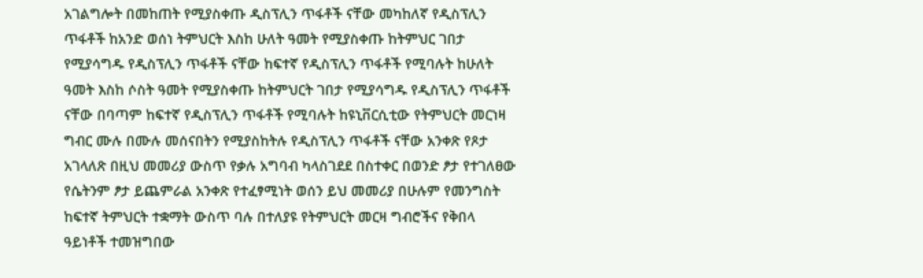አገልግሎት በመከጠት የሚያስቀጡ ዲስፕሊን ጥፋቶች ናቸው መካከለኛ የዲስፕሊን ጥፋቶች ከአንድ ወሰነ ትምህርት እስከ ሁለት ዓመት የሚያስቀጡ ከትምህር ገበታ የሚያሳግዱ የዲስፕሊን ጥፋቶች ናቸው ከፍተኛ የዲስፕሊን ጥፋቶች የሚባሉት ከሁለት ዓመት እስከ ሶስት ዓመት የሚያስቀጡ ከትምህርት ገበታ የሚያሳግዱ የዲስፕሊን ጥፋቶች ናቸው በባጣም ከፍተኛ የዲስፕሊን ጥፋቶች የሚባሉት ከዩኒቨርሲቲው የትምህርት መርነዛ ግብር ሙሉ በሙሉ መሰናበትን የሚያስከትሉ የዲስፕሊን ጥፋቶች ናቸው አንቀጽ የጾታ አገላለጽ በዚህ መመሪያ ውስጥ የቃሉ አግባብ ካላስገደደ በስተቀር በወንድ ፆታ የተገለፀው የሴትንም ፆታ ይጨምራል አንቀጽ የተፈፃሚነት ወሰን ይህ መመሪያ በሁሉም የመንግስት ከፍተኛ ትምህርት ተቋማት ውስጥ ባሉ በተለያዩ የትምህርት መርዛ ግብሮችና የቅበላ ዓይነቶች ተመዝግበው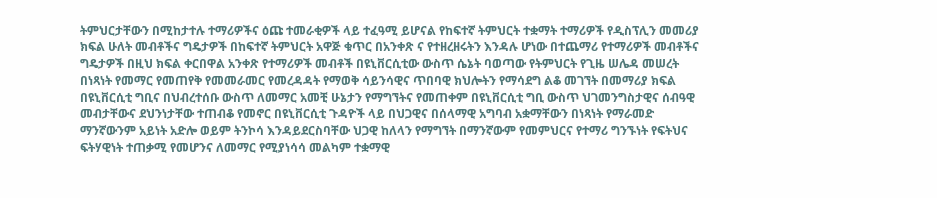ትምህርታቸውን በሚከታተሉ ተማሪዎችና ዕጩ ተመራቂዎች ላይ ተፈዓሚ ይሆናል የከፍተኛ ትምህርት ተቋማት ተማሪዎች የዲስፕሊን መመሪያ ክፍል ሁለት መብቶችና ግዴታዎች በከፍተኛ ትምህርት አዋጅ ቁጥር በአንቀጽ ና የተዘረዘሩትን እንዳሉ ሆነው በተጨማሪ የተማሪዎች መብቶችና ግዴታዎች በዚህ ክፍል ቀርበዋል አንቀጽ የተማሪዎች መብቶች በዩኒቨርሲቲው ውስጥ ሴኔት ባወጣው የትምህርት የጊዜ ሠሌዳ መሠረት በነጻነት የመማር የመጠየቅ የመመራመር የመረዳዳት የማወቅ ሳይንሳዊና ጥበባዊ ክህሎትን የማሳደግ ልቆ መገኘት በመማሪያ ክፍል በዩኒቨርሲቲ ግቢና በህብረተሰቡ ውስጥ ለመማር አመቺ ሁኔታን የማግኘትና የመጠቀም በዩኒቨርሲቲ ግቢ ውስጥ ህገመንግስታዊና ሰብዓዊ መብታቸውና ደህንነታቸው ተጠብቆ የመኖር በዩኒቨርሲቲ ጉዳዮች ላይ በህጋዊና በሰላማዊ አግባብ አቋማቸውን በነጻነት የማራመድ ማንኛውንም አይነት አድሎ ወይም ትንኮሳ እንዳይደርስባቸው ህጋዊ ከለላን የማግኘት በማንኛውም የመምህርና የተማሪ ግንኙነት የፍትህና ፍትሃዊነት ተጠቃሚ የመሆንና ለመማር የሚያነሳሳ መልካም ተቋማዊ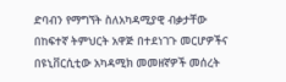ድባብን የማግኘት ስለአካዳሚያዊ ብቃታቸው በከፍተኛ ትምህርት አዋጅ በተደነገጉ መርሆዎችና በዩኒቨርሲቲው አካዳሚክ መመዘኛዎች መሰረት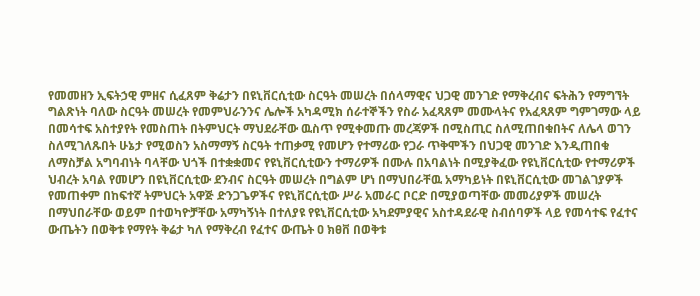የመመዘን ኢፍትኃዊ ምዘና ሲፈጸም ቅሬታን በዩኒቨርሲቲው ስርዓት መሠረት በሰላማዊና ህጋዊ መንገድ የማቅረብና ፍትሕን የማግኘት ግልጽነት ባለው ስርዓት መሠረት የመምህራንንና ሌሎች አካዳሚክ ሰራተኞችን የስራ አፈጻጸም መሙላትና የአፈጻጸም ግምገማው ላይ በመሳተፍ አስተያየት የመስጠት በትምህርት ማህደራቸው ዉስጥ የሚቀመጡ መረጃዎች በሚስጢር ስለሚጠበቁበትና ለሌላ ወገን ስለሚገለጹበት ሁኔታ የሚወስን አስማማኝ ስርዓት ተጠቃሚ የመሆን የተማሪው የጋራ ጥቅሞችን በህጋዊ መንገድ እንዲጠበቁ ለማስቻል አግባብነት ባላቸው ህጎች በተቋቋመና የዩኒቨርሲቲውን ተማሪዎች በሙሉ በአባልነት በሚያቅፈው የዩኒቨርሲቲው የተማሪዎች ህብረት አባል የመሆን በዩኒቨርሲቲው ደንብና ስርዓት መሠረት በግልም ሆነ በማህበራቸዉ አማካይነት በዩኒቨርሲቲው መገልገያዎች የመጠቀም በከፍተኛ ትምህርት አዋጅ ድንጋጌዎችና የዩኒቨርሲቲው ሥራ አመራር ቦርድ በሚያወጣቸው መመሪያዎች መሠረት በማህበራቸው ወይም በተወካዮቻቸው አማካኝነት በተለያዩ የዩኒቨርሲቲው አካደምያዊና አስተዳደራዊ ስብሰባዎች ላይ የመሳተፍ የፈተና ውጤትን በወቅቱ የማየት ቅሬታ ካለ የማቅረብ የፈተና ውጤት ዐ ክፀቨ በወቅቱ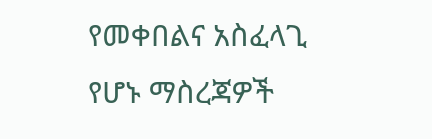የመቀበልና አስፈላጊ የሆኑ ማስረጃዎች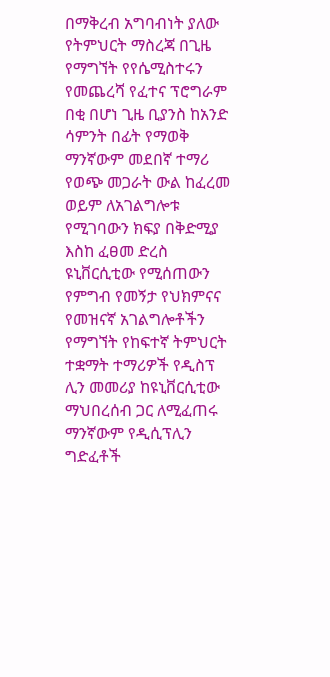በማቅረብ አግባብነት ያለው የትምህርት ማስረጃ በጊዜ የማግኘት የየሴሚስተሩን የመጨረሻ የፈተና ፕሮግራም በቂ በሆነ ጊዜ ቢያንስ ከአንድ ሳምንት በፊት የማወቅ ማንኛውም መደበኛ ተማሪ የወጭ መጋራት ውል ከፈረመ ወይም ለአገልግሎቱ የሚገባውን ክፍያ በቅድሚያ እስከ ፈፀመ ድረስ ዩኒቨርሲቲው የሚሰጠውን የምግብ የመኝታ የህክምናና የመዝናኛ አገልግሎቶችን የማግኘት የከፍተኛ ትምህርት ተቋማት ተማሪዎች የዲስፕ ሊን መመሪያ ከዩኒቨርሲቲው ማህበረሰብ ጋር ለሚፈጠሩ ማንኛውም የዲሲፕሊን ግድፈቶች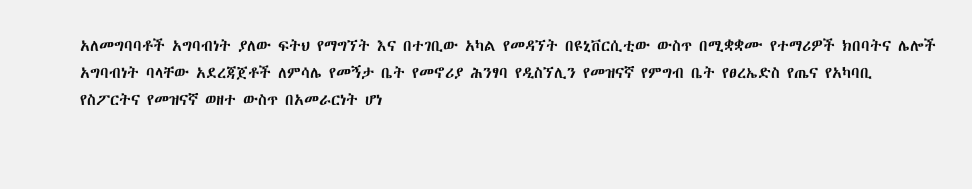አለመግባባቶች አግባብነት ያለው ፍትህ የማግኘት እና በተገቢው አካል የመዳኘት በዩኒቨርሲቲው ውስጥ በሚቋቋሙ የተማሪዎች ክበባትና ሌሎች አግባብነት ባላቸው አደረጃጀቶች ለምሳሌ የመኝታ ቤት የመኖሪያ ሕንፃባ የዲስኘሊን የመዝናኛ የምግብ ቤት የፀረኤድስ የጤና የአካባቢ የስፖርትና የመዝናኛ ወዘተ ውስጥ በአመራርነት ሆነ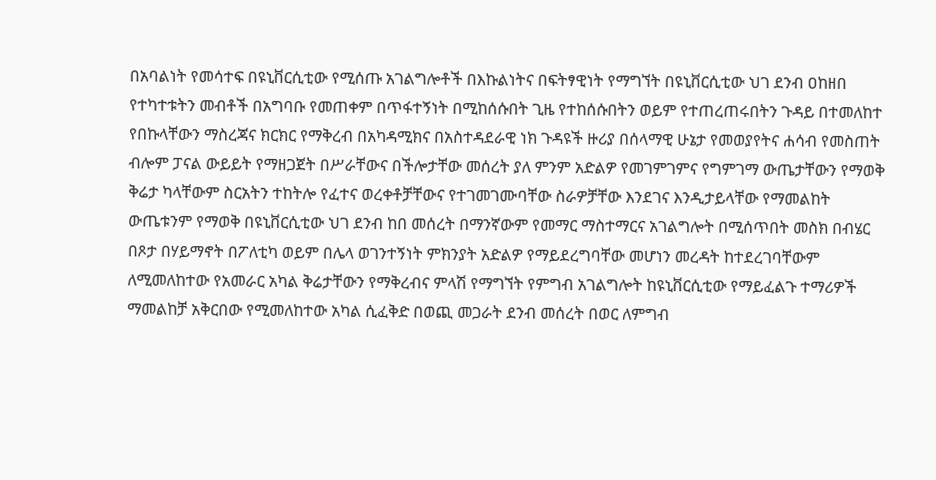በአባልነት የመሳተፍ በዩኒቨርሲቲው የሚሰጡ አገልግሎቶች በእኩልነትና በፍትፃዊነት የማግኘት በዩኒቨርሲቲው ህገ ደንብ ዐከዘበ የተካተቱትን መብቶች በአግባቡ የመጠቀም በጥፋተኝነት በሚከሰሱበት ጊዜ የተከሰሱበትን ወይም የተጠረጠሩበትን ጉዳይ በተመለከተ የበኩላቸውን ማስረጃና ክርክር የማቅረብ በአካዳሚክና በአስተዳደራዊ ነክ ጉዳዩች ዙሪያ በሰላማዊ ሁኔታ የመወያየትና ሐሳብ የመስጠት ብሎም ፓናል ውይይት የማዘጋጀት በሥራቸውና በችሎታቸው መሰረት ያለ ምንም አድልዎ የመገምገምና የግምገማ ውጤታቸውን የማወቅ ቅሬታ ካላቸውም ስርአትን ተከትሎ የፈተና ወረቀቶቻቸውና የተገመገሙባቸው ስራዎቻቸው እንደገና እንዲታይላቸው የማመልከት ውጤቱንም የማወቅ በዩኒቨርሲቲው ህገ ደንብ ከበ መሰረት በማንኛውም የመማር ማስተማርና አገልግሎት በሚሰጥበት መስክ በብሄር በጾታ በሃይማኖት በፖለቲካ ወይም በሌላ ወገንተኝነት ምክንያት አድልዎ የማይደረግባቸው መሆነን መረዳት ከተደረገባቸውም ለሚመለከተው የአመራር አካል ቅሬታቸውን የማቅረብና ምላሽ የማግኘት የምግብ አገልግሎት ከዩኒቨርሲቲው የማይፈልጉ ተማሪዎች ማመልከቻ አቅርበው የሚመለከተው አካል ሲፈቅድ በወጪ መጋራት ደንብ መሰረት በወር ለምግብ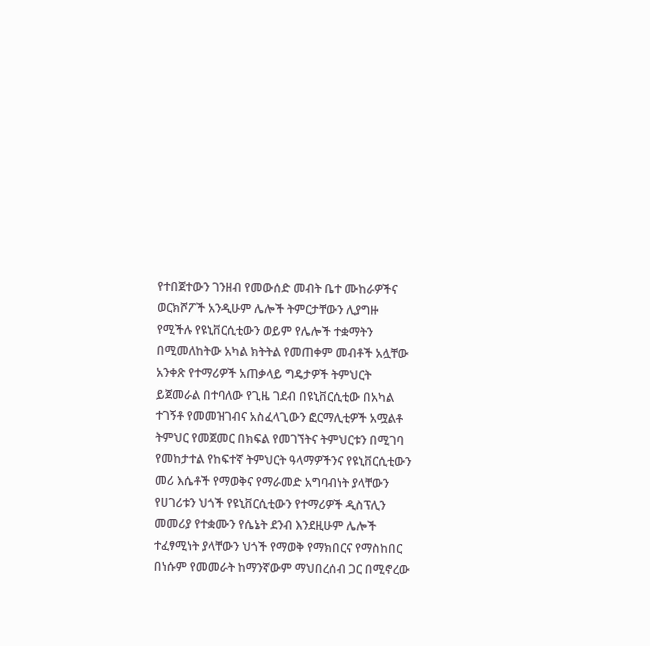የተበጀተውን ገንዘብ የመውሰድ መብት ቤተ ሙከራዎችና ወርክሾፖች አንዲሁም ሌሎች ትምርታቸውን ሊያግዙ የሚችሉ የዩኒቨርሲቲውን ወይም የሌሎች ተቋማትን በሚመለከትው አካል ክትትል የመጠቀም መብቶች አሏቸው አንቀጽ የተማሪዎች አጠቃላይ ግዴታዎች ትምህርት ይጀመራል በተባለው የጊዜ ገደብ በዩኒቨርሲቲው በአካል ተገኝቶ የመመዝገብና አስፈላጊውን ፎርማሊቲዎች አሟልቶ ትምህር የመጀመር በክፍል የመገኘትና ትምህርቱን በሚገባ የመከታተል የከፍተኛ ትምህርት ዓላማዎችንና የዩኒቨርሲቲውን መሪ እሴቶች የማወቅና የማራመድ አግባብነት ያላቸውን የሀገሪቱን ህጎች የዩኒቨርሲቲውን የተማሪዎች ዲስፕሊን መመሪያ የተቋሙን የሴኔት ደንብ እንደዚሁም ሌሎች ተፈፃሚነት ያላቸውን ህጎች የማወቅ የማክበርና የማስከበር በነሱም የመመራት ከማንኛውም ማህበረሰብ ጋር በሚኖረው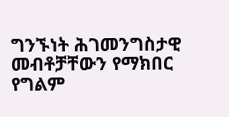ግንኙነት ሕገመንግስታዊ መብቶቻቸውን የማክበር የግልም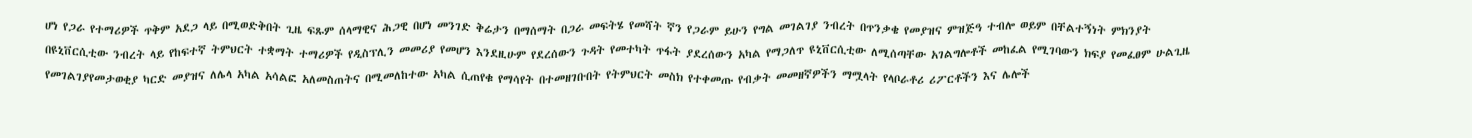ሆነ የጋራ የተማሪዎች ጥቅም አደጋ ላይ በሚወድቅበት ጊዜ ፍጹም ሰላማዊና ሕጋዊ በሆነ መንገድ ቅሬታን በማሰማት በጋራ መፍትሄ የመሻት ኛን የጋራም ይሁን የግል መገልገያ ንብረት በጥንቃቄ የመያዝና ምዝጅዓ ተብሎ ወይም በቸልተኝነት ምክንያት በዩኒቨርሲቲው ንብረት ላይ የከፍተኛ ትምህርት ተቋማት ተማሪዎች የዲስፕሊን መመሪያ የመሆን እንደዚሁም የደረሰውን ጉዳት የመተካት ጥፋት ያደረሰውን አካል የማጋለጥ ዩኒቨርሲቲው ለሚሰጣቸው አገልግሎቶች መከፈል የሚገባውን ክፍያ የመፈፀም ሁልጊዜ የመገልገያየመታወቂያ ካርድ መያዝና ለሌላ አካል አሳልፎ አለመስጠትና በሚመለከተው አካል ሲጠየቁ የማሳየት በተመዘገቡበት የትምህርት መስክ የተቀመጡ የብቃት መመዘኛዎችን ማሟላት የላቦራቶሪ ሪፖርቶችን እና ሌሎች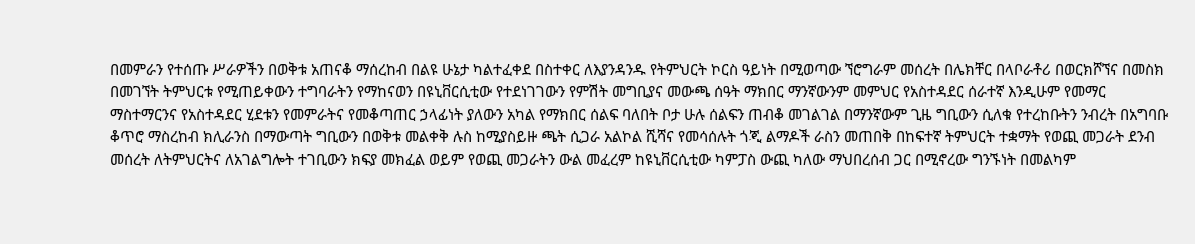በመምራን የተሰጡ ሥራዎችን በወቅቱ አጠናቆ ማሰረከብ በልዩ ሁኔታ ካልተፈቀደ በስተቀር ለእያንዳንዱ የትምህርት ኮርስ ዓይነት በሚወጣው ኘሮግራም መሰረት በሌክቸር በላቦራቶሪ በወርክሾኘና በመስክ በመገኘት ትምህርቱ የሚጠይቀውን ተግባራትን የማከናወን በዩኒቨርሲቲው የተደነገገውን የምሽት መግቢያና መውጫ ሰዓት ማክበር ማንኛውንም መምህር የአስተዳደር ሰራተኛ እንዲሁም የመማር ማስተማርንና የአስተዳደር ሂደቱን የመምራትና የመቆጣጠር ኃላፊነት ያለውን አካል የማክበር ሰልፍ ባለበት ቦታ ሁሉ ሰልፍን ጠብቆ መገልገል በማንኛውም ጊዜ ግቢውን ሲለቁ የተረከቡትን ንብረት በአግባቡ ቆጥሮ ማስረከብ ክሊራንስ በማውጣት ግቢውን በወቅቱ መልቀቅ ሉስ ከሚያስይዙ ጫት ሲጋራ አልኮል ሺሻና የመሳሰሉት ጎጂ ልማዶች ራስን መጠበቅ በከፍተኛ ትምህርት ተቋማት የወጪ መጋራት ደንብ መሰረት ለትምህርትና ለአገልግሎት ተገቢውን ክፍያ መክፈል ወይም የወጪ መጋራትን ውል መፈረም ከዩኒቨርሲቲው ካምፓስ ውጪ ካለው ማህበረሰብ ጋር በሚኖረው ግንኙነት በመልካም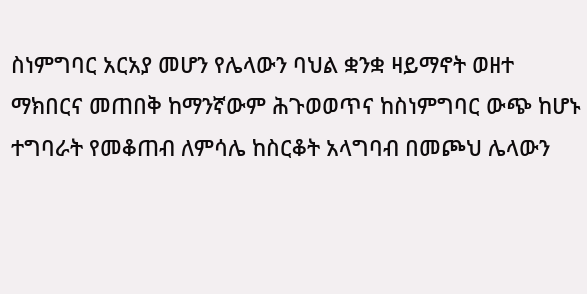ስነምግባር አርአያ መሆን የሌላውን ባህል ቋንቋ ዛይማኖት ወዘተ ማክበርና መጠበቅ ከማንኛውም ሕጉወወጥና ከስነምግባር ውጭ ከሆኑ ተግባራት የመቆጠብ ለምሳሌ ከስርቆት አላግባብ በመጮህ ሌላውን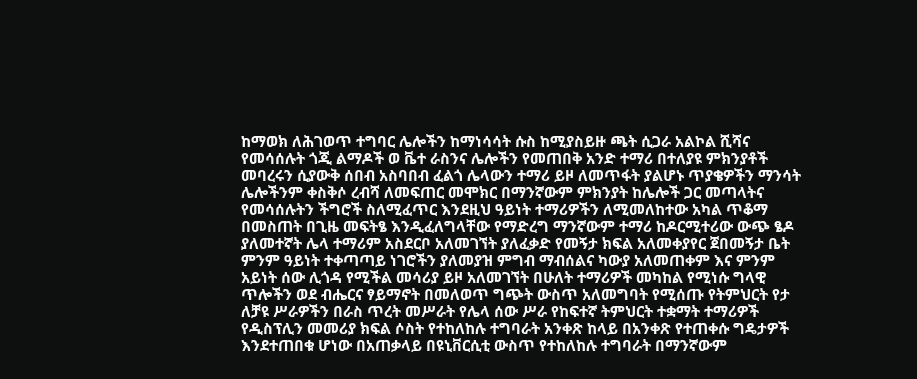ከማወክ ለሕገወጥ ተግባር ሌሎችን ከማነሳሳት ሱስ ከሚያስይዙ ጫት ሲጋራ አልኮል ሺሻና የመሳሰሉት ጎጂ ልማዶች ወ ቬተ ራስንና ሌሎችን የመጠበቅ አንድ ተማሪ በተለያዩ ምክንያቶች መባረሩን ሲያውቅ ሰበብ አስባበብ ፈልጎ ሌላውን ተማሪ ይዞ ለመጥፋት ያልሆኑ ጥያቄዎችን ማንሳት ሌሎችንም ቀስቅሶ ረብሻ ለመፍጠር መሞክር በማንኛውም ምክንያት ከሌሎች ጋር መጣላትና የመሳሰሉትን ችግሮች ስለሚፈጥር እንደዚህ ዓይነት ተማሪዎችን ለሚመለከተው አካል ጥቆማ በመስጠት በጊዜ መፍትፄ እንዲፈለግላቸው የማድረግ ማንኛውም ተማሪ ከዶርሚተሪው ውጭ ፄዶ ያለመተኛት ሌላ ተማሪም አስደርቦ አለመገኘት ያለፈቃድ የመኝታ ክፍል አለመቀያየር ጀበመኝታ ቤት ምንም ዓይነት ተቀጣጣይ ነገሮችን ያለመያዝ ምግብ ማብሰልና ካውያ አለመጠቀም እና ምንም አይነት ሰው ሊጎዳ የሚችል መሳሪያ ይዞ አለመገኘት በሁለት ተማሪዎች መካከል የሚነሱ ግላዊ ጥሎችን ወደ ብሔርና ፃይማኖት በመለወጥ ግጭት ውስጥ አለመግባት የሚሰጡ የትምህርት የታ ለቻዩ ሥራዎችን በራስ ጥረት መሥራት የሌላ ሰው ሥራ የከፍተኛ ትምህርት ተቋማት ተማሪዎች የዲስፕሊን መመሪያ ክፍል ሶስት የተከለከሉ ተግባራት አንቀጽ ከላይ በአንቀጽ የተጠቀሱ ግዴታዎች እንደተጠበቁ ሆነው በአጠቃላይ በዩኒቨርሲቲ ውስጥ የተከለከሉ ተግባራት በማንኛውም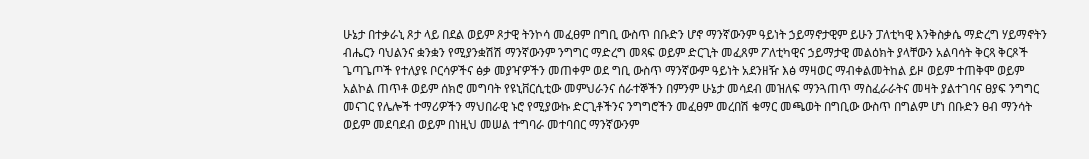ሁኔታ በተቃራኒ ጾታ ላይ በደል ወይም ጾታዊ ትንኮሳ መፈፀም በግቢ ውስጥ በቡድን ሆኖ ማንኛውንም ዓይነት ኃይማኖታዊም ይሁን ፓለቲካዊ እንቅስቃሴ ማድረግ ሃይማኖትን ብሔርን ባህልንና ቋንቋን የሚያንቋሽሽ ማንኛውንም ንግግር ማድረግ መጻፍ ወይም ድርጊት መፈጸም ፖለቲካዊና ኃይማታዊ መልዕክት ያላቸውን አልባሳት ቅርጻ ቅርጾች ጌጣጌጦች የተለያዩ ቦርሳዎችና ፅቃ መያዣዎችን መጠቀም ወደ ግቢ ውስጥ ማንኛውም ዓይነት አደንዘዥ እፅ ማዛወር ማብቀልመትከል ይዞ ወይም ተጠቅሞ ወይም አልኮል ጠጥቶ ወይም ሰክሮ መግባት የዩኒቨርሲቲው መምህራንና ሰራተኞችን በምንም ሁኔታ መሳደብ መዝለፍ ማንጓጠጥ ማስፈራራትና መዛት ያልተገባና ፀያፍ ንግግር መናገር የሌሎች ተማሪዎችን ማህበራዊ ኑሮ የሚያውኩ ድርጊቶችንና ንግግሮችን መፈፀም መረበሽ ቁማር መጫወት በግቢው ውስጥ በግልም ሆነ በቡድን ፀብ ማንሳት ወይም መደባደብ ወይም በነዚህ መሠል ተግባራ መተባበር ማንኛውንም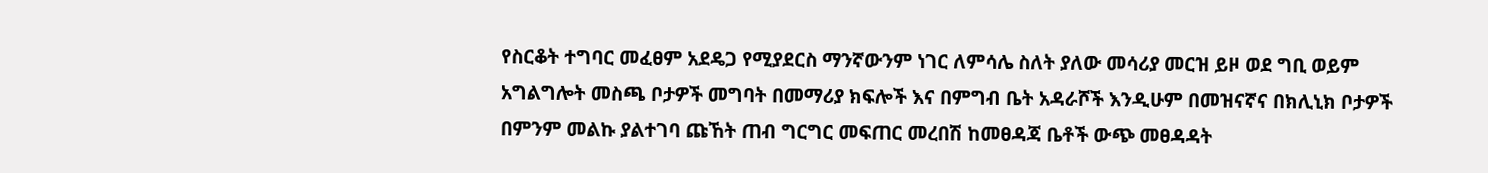የስርቆት ተግባር መፈፀም አደዴጋ የሚያደርስ ማንኛውንም ነገር ለምሳሌ ስለት ያለው መሳሪያ መርዝ ይዞ ወደ ግቢ ወይም አግልግሎት መስጫ ቦታዎች መግባት በመማሪያ ክፍሎች እና በምግብ ቤት አዳራሾች እንዲሁም በመዝናኛና በክሊኒክ ቦታዎች በምንም መልኩ ያልተገባ ጩኸት ጠብ ግርግር መፍጠር መረበሽ ከመፀዳጃ ቤቶች ውጭ መፀዳዳት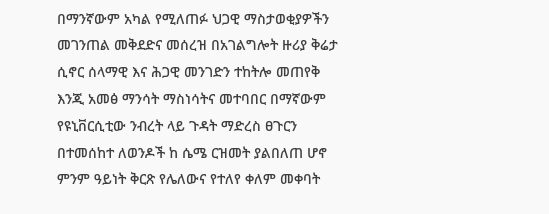በማንኛውም አካል የሚለጠፉ ህጋዊ ማስታወቂያዎችን መገንጠል መቅደድና መሰረዝ በአገልግሎት ዙሪያ ቅሬታ ሲኖር ሰላማዊ እና ሕጋዊ መንገድን ተከትሎ መጠየቅ እንጂ አመፅ ማንሳት ማስነሳትና መተባበር በማኛውም የዩኒቨርሲቲው ንብረት ላይ ጉዳት ማድረስ ፀጉርን በተመሰከተ ለወንዶች ከ ሴሜ ርዝመት ያልበለጠ ሆኖ ምንም ዓይነት ቅርጽ የሌለውና የተለየ ቀለም መቀባት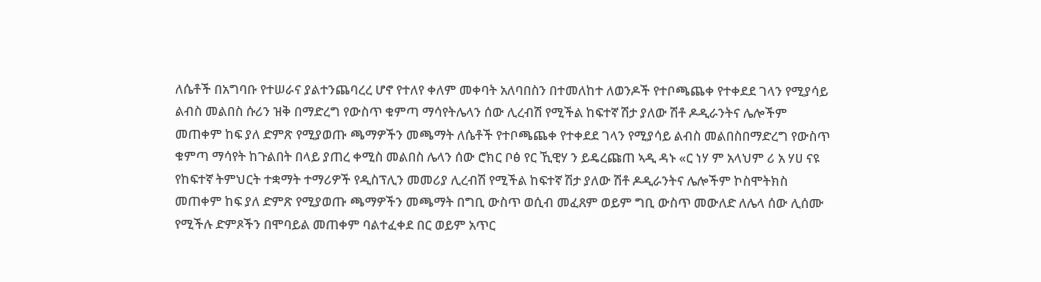ለሴቶች በአግባቡ የተሠራና ያልተንጨባረረ ሆኖ የተለየ ቀለም መቀባት አለባበስን በተመለከተ ለወንዶች የተቦጫጨቀ የተቀደደ ገላን የሚያሳይ ልብስ መልበስ ሱሪን ዝቅ በማድረግ የውስጥ ቁምጣ ማሳየትሌላን ሰው ሊረብሽ የሚችል ከፍተኛ ሽታ ያለው ሽቶ ዶዲራንትና ሌሎችም መጠቀም ከፍ ያለ ድምጽ የሚያወጡ ጫማዎችን መጫማት ለሴቶች የተቦጫጨቀ የተቀደደ ገላን የሚያሳይ ልብስ መልበስበማድረግ የውስጥ ቁምጣ ማሳየት ከጉልበት በላይ ያጠረ ቀሚስ መልበስ ሌላን ሰው ሮክር ቦፅ የር ኺዊሃ ን ይዴረጩጠ ኣዲ ዳኑ «ር ነሃ ም አላህም ሪ አ ሃሀ ናዩ የከፍተኛ ትምህርት ተቋማት ተማሪዎች የዲስፕሊን መመሪያ ሊረብሽ የሚችል ከፍተኛ ሽታ ያለው ሽቶ ዶዲራንትና ሌሎችም ኮስሞትክስ መጠቀም ከፍ ያለ ድምጽ የሚያወጡ ጫማዎችን መጫማት በግቢ ውስጥ ወሲብ መፈጸም ወይም ግቢ ውስጥ መውለድ ለሌላ ሰው ሊሰሙ የሚችሉ ድምጾችን በሞባይል መጠቀም ባልተፈቀደ በር ወይም አጥር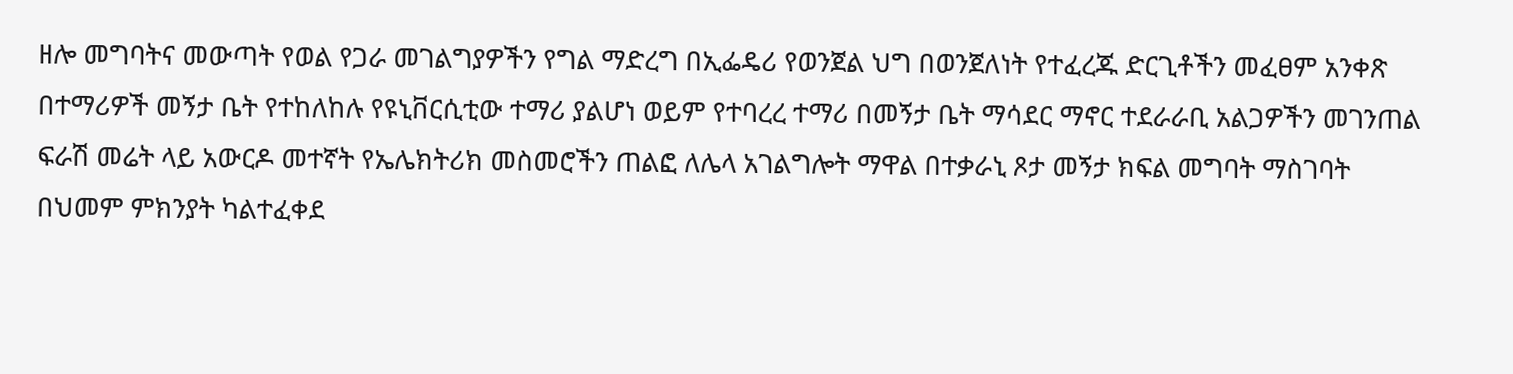ዘሎ መግባትና መውጣት የወል የጋራ መገልግያዎችን የግል ማድረግ በኢፌዴሪ የወንጀል ህግ በወንጀለነት የተፈረጁ ድርጊቶችን መፈፀም አንቀጽ በተማሪዎች መኝታ ቤት የተከለከሉ የዩኒቨርሲቲው ተማሪ ያልሆነ ወይም የተባረረ ተማሪ በመኝታ ቤት ማሳደር ማኖር ተደራራቢ አልጋዎችን መገንጠል ፍራሽ መሬት ላይ አውርዶ መተኛት የኤሌክትሪክ መስመሮችን ጠልፎ ለሌላ አገልግሎት ማዋል በተቃራኒ ጾታ መኝታ ክፍል መግባት ማስገባት በህመም ምክንያት ካልተፈቀደ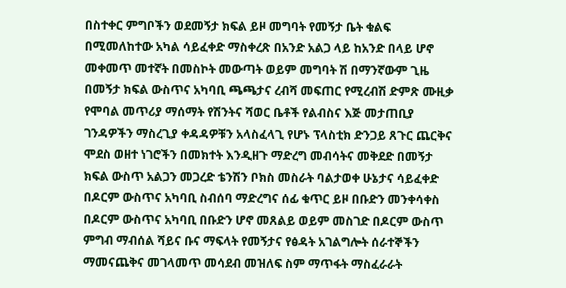በስተቀር ምግቦችን ወደመኝታ ክፍል ይዞ መግባት የመኝታ ቤት ቁልፍ በሚመለከተው አካል ሳይፈቀድ ማስቀረጽ በአንድ አልጋ ላይ ከአንድ በላይ ሆኖ መቀመጥ መተኛት በመስኮት መውጣት ወይም መግባት ሽ በማንኛውም ጊዜ በመኝታ ክፍል ውስጥና አካባቢ ጫጫታና ረብሻ መፍጠር የሚረብሽ ድምጽ ሙዚቃ የሞባል መጥሪያ ማሰማት የሽንትና ሻወር ቤቶች የልብስና እጅ መታጠቢያ ገንዳዎችን ማስረጊያ ቀዳዳዎቹን አላስፈላጊ የሆኑ ፕላስቲክ ድንጋይ ጸጉር ጨርቅና ሞደስ ወዘተ ነገሮችን በመክተት እንዲዘጉ ማድረግ መብሳትና መቅደድ በመኝታ ክፍል ውስጥ አልጋን መጋረድ ቴንሽን ቦክስ መስራት ባልታወቀ ሁኔታና ሳይፈቀድ በዶርም ውስጥና አካባቢ ስብሰባ ማድረግና ሰፊ ቁጥር ይዞ በቡድን መንቀሳቀስ በዶርም ውስጥና አካባቢ በቡድን ሆኖ መጸልይ ወይም መስገድ በዶርም ውስጥ ምግብ ማብሰል ሻይና ቡና ማፍላት የመኝታና የፅዳት አገልግሎት ሰራተኞችን ማመናጨቅና መገላመጥ መሳደብ መዝለፍ ስም ማጥፋት ማስፈራራት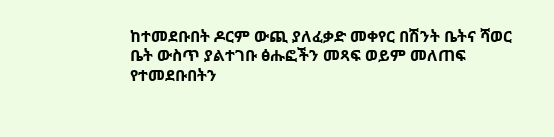ከተመደቡበት ዶርም ውጪ ያለፈቃድ መቀየር በሽንት ቤትና ሻወር ቤት ውስጥ ያልተገቡ ፅሑፎችን መጻፍ ወይም መለጠፍ የተመደቡበትን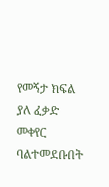የመኝታ ክፍል ያለ ፈቃድ መቀየር ባልተመደቡበት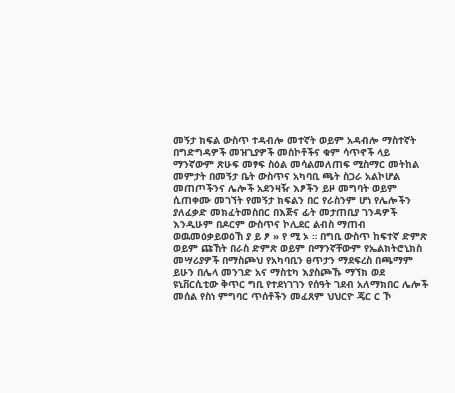መኝታ ክፍል ውስጥ ተዳብሎ መተኛት ወይም አዳብሎ ማስተኛት በግድግዳዎች መዝጊያዎች መስኮቶችና ቁም ሳጥኖች ላይ ማንኛውም ጽሁፍ መፃፍ ስዕል መሳልመለጠፍ ሚስማር መትከል መምታት በመኝታ ቤት ውስጥና አካባቢ ጫት ስጋራ አልኮሆል መጠጦችንና ሌሎች አደንዛዥ እፆችን ይዞ መግባት ወይም ሲጠቀሙ መገኘት የመኝታ ክፍልን በር የራስንም ሆነ የሌሎችን ያለፈቃድ መክፈትመስበር በእጅና ፊት መታጠቢያ ገንዳዎች እንዲሁም በዶርም ውስጥና ኮሊደር ልብስ ማጠብ ወዉመዕቃይወዕኸ ያ ይ ፆ » የ ሚ ኦ ። በግቢ ውስጥ ከፍተኛ ድምጽ ወይም ጩኸት በራስ ድምጽ ወይም በማንኛቸውም የኤልክትሮኒክስ መሣሪያዎች በማስጮህ የአካባቢን ፀጥታን ማደፍረስ በጫማም ይሁን በሌላ መንገድ አና ማስቲካ እያስጮኹ ማኘክ ወደ ዩኒቨርሲቲው ቅጥር ግቢ የተደነገገን የሰዓት ገደብ አለማክበር ሌሎች መሰል የስነ ምግባር ጥሰቶችን መፈጸም ህህርዮ ጄር ር ኾ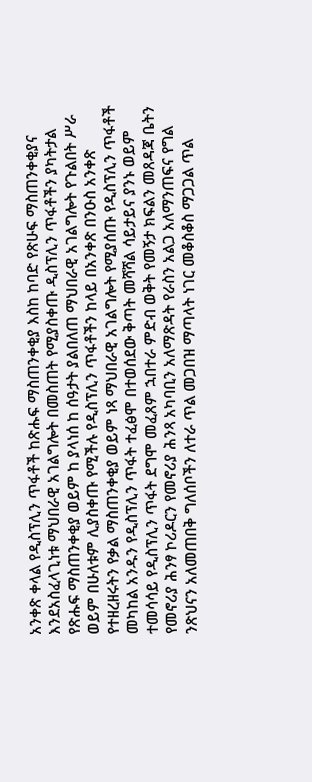አንቀጽ ቀላል የዲስፕሊን ጥፋቶች ከጽሑፍ ማስጠንቀቂያ እስከ ከባድ የጽሁፍ ማስጠንቀቂያና እንደአስፈላጊነቱ ማህበራዊ አገልግሎት በመስጠት የሚያስቀጡ ዲስፕሊን ጥፋቶችን ያካትታል የጽሑፍ ማስጠንቀቂያ ወይም ከ ያላነሰ ከ ሰዓታት ያልበለጠ ማህበራዊ አገልግሎት የጉልበት ሥራ ወይም በሁለቱም ሊያስቀጡ የሚችሉ የዲስፕሊን ጥፋቶችን ከላይ በአንቀጽ በንዑስ አንቀጽ የተዘረዘሩትን የቃል ማስጠንቀቂያ ወይም ነጻ ማህበራዊ አገልግሎት የሚያሰጡ የዲስፕሊን ጥፋቶች መካከል አንዱን የዲስፕሊን ጥፋት ተፈፅሞ በተወሰደው ቅጣት መሻሻል ሳይታይና ያንኑ ወይም ተመሳሳይ የዲስፕሊን ጥፋት ደግሞ መፈጸም ኋበተራ ምድብ ወቅት የመኝታ ክፍልን መጸዳጃ ቤትን የመኖሪያ ሕንፃ ኮሪዶርን የመኖሪያ ሕንጻ አካባቢን አለማጽዳት የራስን አልጋ አለማንጠፍና የግል ንጽህናን አለመጠበቅ ግለሰቦችን ለተራ ጥል መጋበዝ ማጣላት ነገር መቆስቆስ ማጋጋል ጥል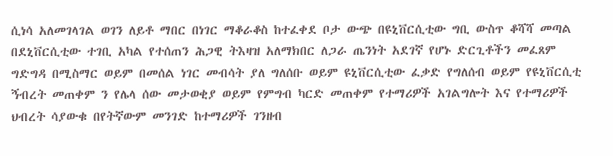ሲነሳ አለመገላገል ወገን ለይቶ ማበር በነገር ማቆራቆስ ከተፈቀደ ቦታ ውጭ በዩኒቨርሲቲው ግቢ ውስጥ ቆሻሻ መጣል በደኒቨርሲቲው ተገቢ አካል የተሰጠን ሕጋዊ ትእዛዝ አለማክበር ለጋራ ጤንነት አደገኛ የሆኑ ድርጊቶችን መፈጸም ግድግዳ በሚስማር ወይም በመሰል ነገር መብሳት ያለ ግለሰቡ ወይም ዩኒቨርሲቲው ፈቃድ የግለሰብ ወይም የዩኒቨርሲቲ ኝብረት መጠቀም ን የሌላ ሰው መታወቂያ ወይም የምግብ ካርድ መጠቀም የተማሪዎች አገልግሎት እና የተማሪዎች ህብረት ሳያውቁ በየትኛውም መንገድ ከተማሪዎች ገንዘብ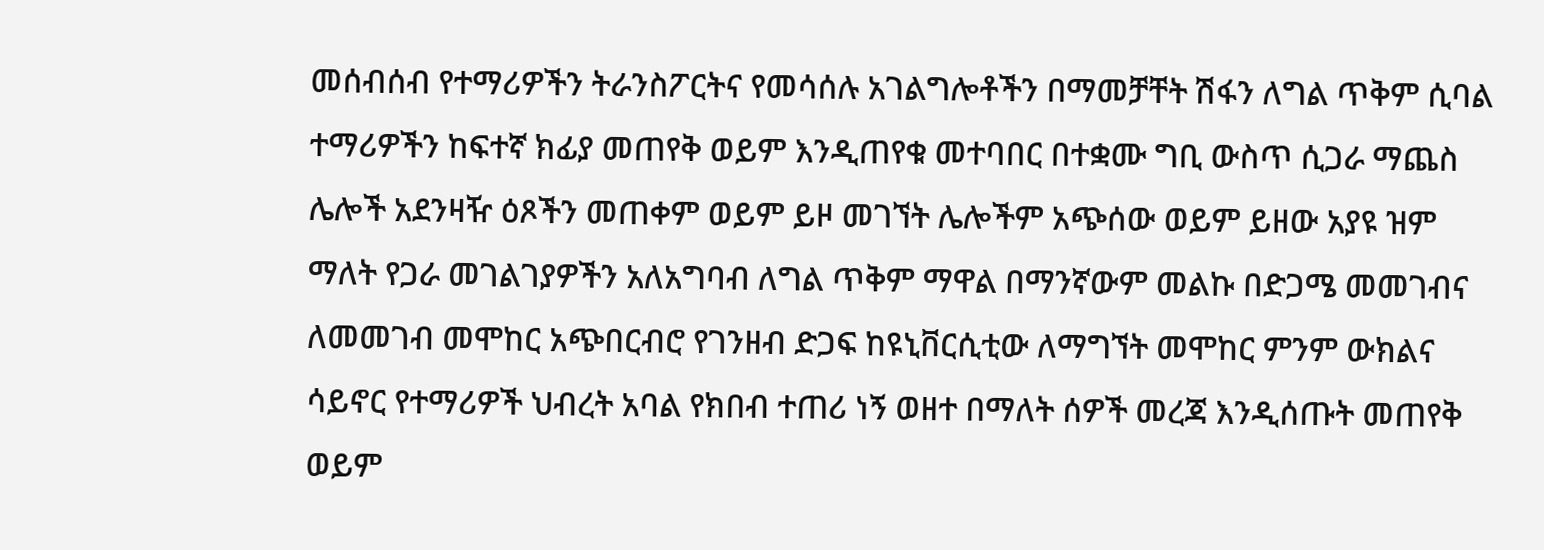መሰብሰብ የተማሪዎችን ትራንስፖርትና የመሳሰሉ አገልግሎቶችን በማመቻቸት ሽፋን ለግል ጥቅም ሲባል ተማሪዎችን ከፍተኛ ክፊያ መጠየቅ ወይም እንዲጠየቁ መተባበር በተቋሙ ግቢ ውስጥ ሲጋራ ማጨስ ሌሎች አደንዛዥ ዕጾችን መጠቀም ወይም ይዞ መገኘት ሌሎችም አጭሰው ወይም ይዘው አያዩ ዝም ማለት የጋራ መገልገያዎችን አለአግባብ ለግል ጥቅም ማዋል በማንኛውም መልኩ በድጋሜ መመገብና ለመመገብ መሞከር አጭበርብሮ የገንዘብ ድጋፍ ከዩኒቨርሲቲው ለማግኘት መሞከር ምንም ውክልና ሳይኖር የተማሪዎች ህብረት አባል የክበብ ተጠሪ ነኝ ወዘተ በማለት ሰዎች መረጃ እንዲሰጡት መጠየቅ ወይም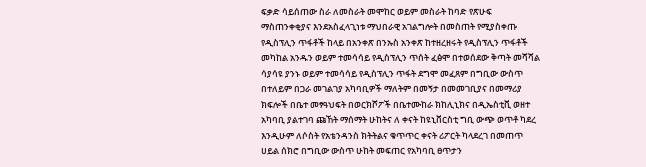ፍቃድ ሳይሰጠው ስራ ለመስራት መሞከር ወይም መስራት ከባድ የጽሁፍ ማስጠንቀቂያና እንደአስፈላጊነቱ ማህበራዊ አገልግሎት በመስጠት የሚያስቀጡ የዲስፕሊን ጥፋቶች ከላይ በአንቀጽ በንኡስ አንቀጽ ከተዘረዘሩት የዲስፕሊን ጥፋቶች መካከል አንዱን ወይም ተመሳሳይ የዲስፕሊን ጥሰት ፈፅሞ በተወሰደው ቅጣት መሻሻል ሳያሳዩ ያንኑ ወይም ተመሳሳይ የዲስፕሊን ጥፋት ደግሞ መፈጸም በግቢው ውስጥ በተለይም በጋራ መገልገያ አካባቢዎች ማለትም በመኝታ በመመገቢያና በመማሪያ ክፍሎች በቤተ መፃዓህፍት በወርክሾፖች በቤተሙከራ ክከሊኒክና በዲኤስቲቪ ወዘተ አካባቢ ያልተገባ ጩኸት ማሰማት ሁከትና ለ ቀናት ከዩኒቨርስቲ ግቢ ውጭ ወጥቶ ካደረ እንዲሁም ለሶስት የአቴንዳንስ ክትትልና ቁጥጥር ቀናት ሪፖርት ካላደረገ በመጠጥ ሀይል ሰክሮ በግቢው ውስጥ ሁከት መፍጠር የአካባቢ ፀጥታን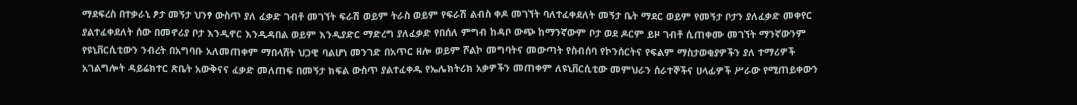ማደፍረስ በተቃራኒ ፆታ መኝታ ህንፃ ውስጥ ያለ ፈቃድ ገብቶ መገኘት ፍራሽ ወይም ትራስ ወይም የፍራሽ ልብስ ቀዶ መገኘት ባለተፈቀደለት መኝታ ቤት ማደር ወይም የመኝታ ቦታን ያለፈቃድ መቀየር ያልተፈቀደለት ሰው በመኖሪያ ቦታ እንዲኖር እንዲዳበል ወይም እንዲያድር ማድረግ ያለፈቃድ የበሰለ ምግብ ከዳቦ ውጭ ከማንኛውም ቦታ ወደ ዶርም ይዞ ገብቶ ሲጠቀሙ መገኘት ማንኛውንም የዩኒቨርሲቲውን ንብረት በአግባቡ አለመጠቀም ማበላሸት ህጋዊ ባልሆነ መንገድ በአጥር ዘሎ ወይም ሾልኮ መግባትና መውጣት የስብሰባ የኮንሰርትና የፍልም ማስታወቂያዎችን ያለ ተማሪዎች አገልግሎት ዳይሬክተር ጽቤት አውቅናና ፈቃድ መለጠፍ በመኝታ ክፍል ውስጥ ያልተፈቀዱ የኤሌክትሪክ አቃዎችን መጠቀም ለዩኒቨርሲቲው መምህራን ሰራተኞችና ሀላፊዎች ሥራው የሚጠይቀውን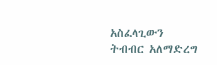አስፈላጊውን ትብብር አለማድረግ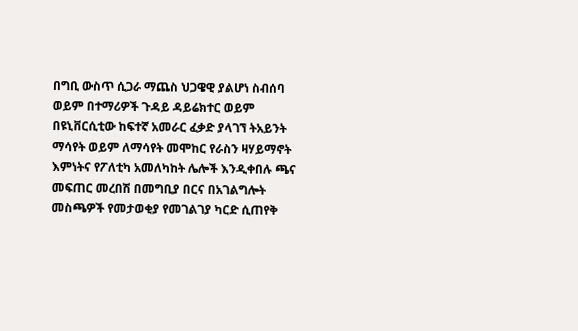በግቢ ውስጥ ሲጋራ ማጨስ ህጋዌዊ ያልሆነ ስብሰባ ወይም በተማሪዎች ጉዳይ ዳይሬክተር ወይም በዩኒቨርሲቲው ከፍተኛ አመራር ፈቃድ ያላገኘ ትአይንት ማሳየት ወይም ለማሳየት መሞከር የራስን ዛሃይማኖት እምነትና የፖለቲካ አመለካከት ሌሎች እንዲቀበሉ ጫና መፍጠር መረበሽ በመግቢያ በርና በአገልግሎት መስጫዎች የመታወቂያ የመገልገያ ካርድ ሲጠየቅ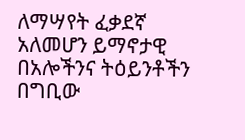ለማሣየት ፈቃደኛ አለመሆን ይማኖታዊ በአሎችንና ትዕይንቶችን በግቢው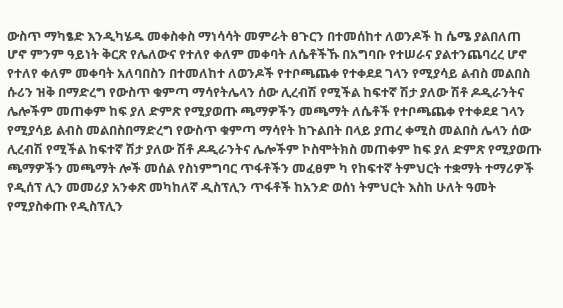ውስጥ ማካፄድ እንዲካሄዱ መቀስቀስ ማነሳሳት መምራት ፀጉርን በተመሰከተ ለወንዶች ከ ሴሜ ያልበለጠ ሆኖ ምንም ዓይነት ቅርጽ የሌለውና የተለየ ቀለም መቀባት ለሴቶችኹ በአግባቡ የተሠራና ያልተንጨባረረ ሆኖ የተለየ ቀለም መቀባት አለባበስን በተመለከተ ለወንዶች የተቦጫጨቀ የተቀደደ ገላን የሚያሳይ ልብስ መልበስ ሱሪን ዝቅ በማድረግ የውስጥ ቁምጣ ማሳየትሌላን ሰው ሊረብሽ የሚችል ከፍተኛ ሽታ ያለው ሽቶ ዶዲራንትና ሌሎችም መጠቀም ከፍ ያለ ድምጽ የሚያወጡ ጫማዎችን መጫማት ለሴቶች የተቦጫጨቀ የተቀደደ ገላን የሚያሳይ ልብስ መልበስበማድረግ የውስጥ ቁምጣ ማሳየት ከጉልበት በላይ ያጠረ ቀሚስ መልበስ ሌላን ሰው ሊረብሽ የሚችል ከፍተኛ ሽታ ያለው ሽቶ ዶዲራንትና ሌሎችም ኮስሞትክስ መጠቀም ከፍ ያለ ድምጽ የሚያወጡ ጫማዎችን መጫማት ሎች መሰል የስነምግባር ጥፋቶችን መፈፀም ካ የከፍተኛ ትምህርት ተቋማት ተማሪዎች የዲሰፕ ሊን መመሪያ አንቀጽ መካከለኛ ዲስፕሊን ጥፋቶች ከአንድ ወሰነ ትምህርት እስከ ሁለት ዓመት የሚያስቀጡ የዲስፕሊን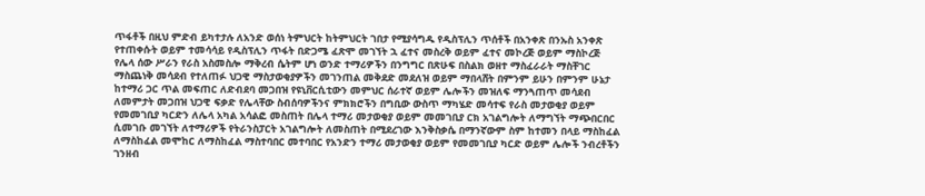ጥፋቶች በዚህ ምድብ ይካተታሉ ለአንድ ወሰነ ትምህርት ከትምህርት ገበታ የሚያሳግዱ የዲስፕሊን ጥሰቶች በአንቀጽ በንኡስ አንቀጽ የተጠቀሱት ወይም ተመሳሳይ የዲስፕሊን ጥፋት በድጋሜ ፈጽሞ መገኘት ኋ ፈተና መስረቅ ወይም ፈተና መኮረጅ ወይም ማስኮረጅ የሌላ ሰው ሥራን የራስ አስመስሎ ማቅረብ ሴትም ሆነ ወንድ ተማሪዎችን በንግግር በጽሁፍ በስልክ ወዘተ ማስፈራራት ማስቸገር ማስጨነቅ መሳደብ የተለጠፉ ህጋዊ ማስታወቂያዎችን መገንጠል መቅደድ መደለዝ ወይም ማበላሸት በምንም ይሁን በምንም ሁኔታ ከተማሪ ጋር ጥል መፍጠር ለድብደባ መጋበዝ የዩኒቨርሲቲውን መምህር ሰራተኛ ወይም ሌሎችን መዝለፍ ማንጓጠጥ መሳደብ ለመምታት መጋበዝ ህጋዊ ፍቃድ የሌላቸው ስብሰባዎችንና ምክክሮችን በግቢው ውስጥ ማካሄድ መሳተፍ የራስ መታወቂያ ወይም የመመገቢያ ካርድን ለሌላ አካል አሳልፎ መስጠት በሌላ ተማሪ መታወቂያ ወይም መመገቢያ ርክ አገልግሎት ለማግኘት ማጭበርበር ሲመገቡ መገኘት ለተማሪዎች የትራንስፓርት አገልግሎት ለመስጠት በሚደረገው እንቅስቃሴ በማንኛውም ስም ከተመን በላይ ማስከፈል ለማስከፈል መሞከር ለማስከፈል ማስተባበር መተባበር የአንድን ተማሪ መታወቂያ ወይም የመመገቢያ ካርድ ወይም ሌሎች ንብረቶችን ገንዘብ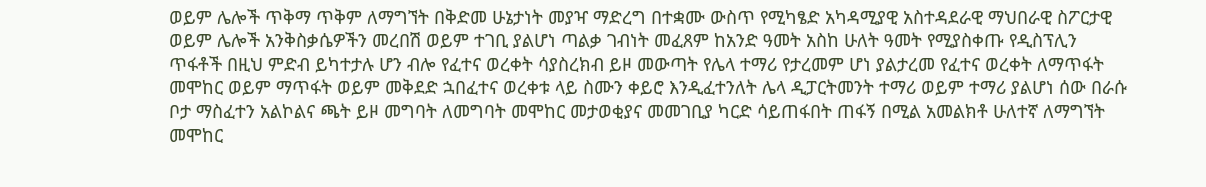ወይም ሌሎች ጥቅማ ጥቅም ለማግኘት በቅድመ ሁኔታነት መያዣ ማድረግ በተቋሙ ውስጥ የሚካፄድ አካዳሚያዊ አስተዳደራዊ ማህበራዊ ስፖርታዊ ወይም ሌሎች አንቅስቃሴዎችን መረበሽ ወይም ተገቢ ያልሆነ ጣልቃ ገብነት መፈጸም ከአንድ ዓመት አስከ ሁለት ዓመት የሚያስቀጡ የዲስፕሊን ጥፋቶች በዚህ ምድብ ይካተታሉ ሆን ብሎ የፈተና ወረቀት ሳያስረክብ ይዞ መውጣት የሌላ ተማሪ የታረመም ሆነ ያልታረመ የፈተና ወረቀት ለማጥፋት መሞከር ወይም ማጥፋት ወይም መቅደድ ኋበፈተና ወረቀቱ ላይ ስሙን ቀይሮ እንዲፈተንለት ሌላ ዲፓርትመንት ተማሪ ወይም ተማሪ ያልሆነ ሰው በራሱ ቦታ ማስፈተን አልኮልና ጫት ይዞ መግባት ለመግባት መሞከር መታወቂያና መመገቢያ ካርድ ሳይጠፋበት ጠፋኝ በሚል አመልክቶ ሁለተኛ ለማግኘት መሞከር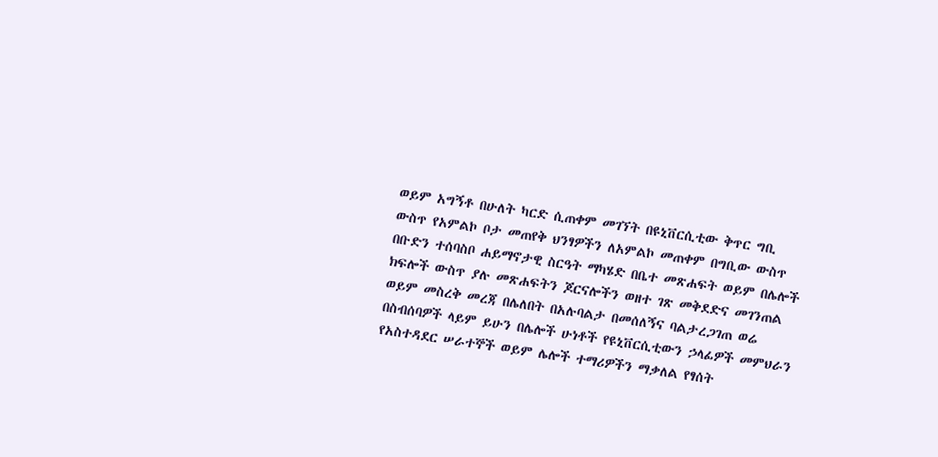ወይም አግኝቶ በሁለት ካርድ ሲጠቀም መገኘት በዩኒቨርሲቲው ቅጥር ግቢ ውስጥ የአምልኮ ቦታ መጠየቅ ህንፃዎችን ለአምልኮ መጠቀም በግቢው ውስጥ በቡድን ተሰባስቦ ሐይማኖታዊ ስርዓት ማካሄድ በቤተ መጽሐፍት ወይም በሌሎች ክፍሎች ውስጥ ያሉ መጽሐፍትን ጆርናሎችን ወዘተ ገጽ መቅደድና መገንጠል ወይም መስረቅ መረጃ በሌለበት በአሉባልታ በመሰለኝና ባልታረጋገጠ ወሬ በስብሰባዎች ላይም ይሁን በሌሎች ሁነቶች የዩኒቨርሲቲውን ኃላፊዎች መምህራን የአስተዳደር ሠራተኞች ወይም ሌሎች ተማሪዎችን ማቃለል የፃሰት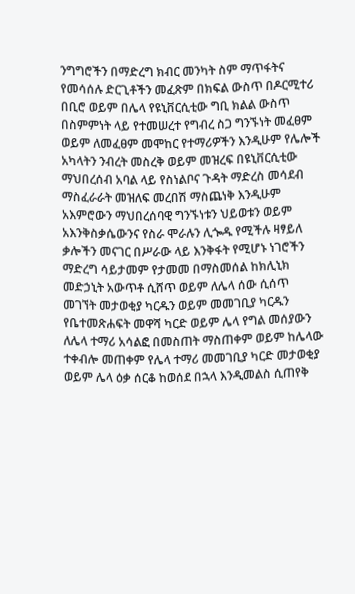ንግግሮችን በማድረግ ክብር መንካት ስም ማጥፋትና የመሳሰሉ ድርጊቶችን መፈጽም በክፍል ውስጥ በዶርሚተሪ በቢሮ ወይም በሌላ የዩኒቨርሲቲው ግቢ ክልል ውስጥ በስምምነት ላይ የተመሠረተ የግብረ ስጋ ግንኙነት መፈፀም ወይም ለመፈፀም መሞከር የተማሪዎችን እንዲሁም የሌሎች አካላትን ንብረት መስረቅ ወይም መዝረፍ በዩኒቨርሲቲው ማህበረሰብ አባል ላይ የስነልቦና ጉዳት ማድረስ መሳደብ ማስፈራራት መዝለፍ መረበሽ ማስጨነቅ እንዲሁም አእምሮውን ማህበረሰባዊ ግንኙነቱን ህይወቱን ወይም አእንቅስቃሴውንና የስራ ሞራሉን ሊጐዱ የሚችሉ ዛፃይለ ቃሎችን መናገር በሥራው ላይ እንቅፋት የሚሆኑ ነገሮችን ማድረግ ሳይታመም የታመመ በማስመሰል ከክሊኒክ መድኃኒት አውጥቶ ሲሸጥ ወይም ለሌላ ሰው ሲሰጥ መገኘት መታወቂያ ካርዱን ወይም መመገቢያ ካርዱን የቤተመጽሐፍት መዋሻ ካርድ ወይም ሌላ የግል መሰያውን ለሌላ ተማሪ አሳልፎ በመስጠት ማስጠቀም ወይም ከሌላው ተቀብሎ መጠቀም የሌላ ተማሪ መመገቢያ ካርድ መታወቂያ ወይም ሌላ ዕቃ ሰርቆ ከወሰደ በኋላ እንዲመልስ ሲጠየቅ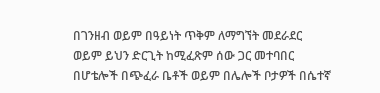በገንዘብ ወይም በዓይነት ጥቅም ለማግኘት መደራደር ወይም ይህን ድርጊት ከሚፈጽም ሰው ጋር መተባበር በሆቴሎች በጭፈራ ቤቶች ወይም በሌሎች ቦታዎች በሴተኛ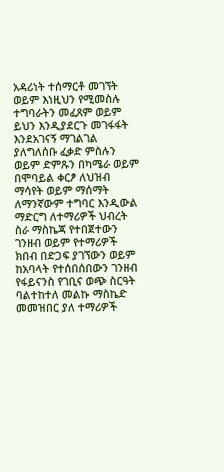አዳሪነት ተሰማርቶ መገኘት ወይም እነዚህን የሚመስሉ ተግባራትን መፈጸም ወይም ይህን እንዲያደርጉ መገፋፋት እንደአገናኝ ማገልገል ያለግለሰቡ ፈቃድ ምስሉን ወይም ድምጹን በካሜራ ወይም በሞባይል ቀርፆ ለህዝብ ማሳየት ወይም ማሰማት ለማንኛውም ተግባር እንዲውል ማድርግ ለተማሪዎች ህብረት ስራ ማስኬጃ የተበጀተውን ገንዘብ ወይም የተማሪዎች ክበብ በድጋፍ ያገኘውን ወይም ከአባላት የተሰበሰበውን ገንዘብ የፋይናንስ የገቢና ወጭ ስርዓት ባልተከተለ መልኩ ማስኬድ መመዝበር ያለ ተማሪዎች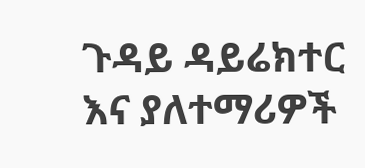ጉዳይ ዳይሬክተር እና ያለተማሪዎች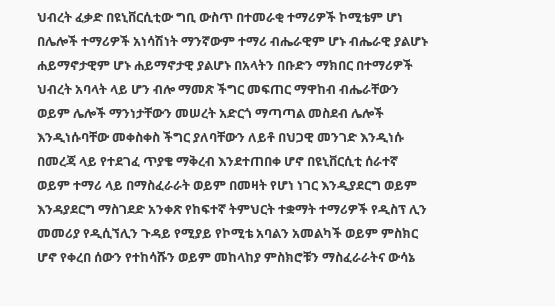ህብረት ፈቃድ በዩኒቨርሲቲው ግቢ ውስጥ በተመራቂ ተማሪዎች ኮሚቴም ሆነ በሌሎች ተማሪዎች አነሳሽነት ማንኛውም ተማሪ ብሔራዊም ሆኑ ብሔራዊ ያልሆኑ ሐይማኖታዊም ሆኑ ሐይማኖታዊ ያልሆኑ በአላትን በቡድን ማክበር በተማሪዎች ህብረት አባላት ላይ ሆን ብሎ ማመጽ ችግር መፍጠር ማዋከብ ብሔራቸውን ወይም ሌሎች ማንነታቸውን መሠረት አድርጎ ማጣጣል መስደብ ሌሎች እንዲነሱባቸው መቀስቀስ ችግር ያለባቸውን ለይቶ በህጋዊ መንገድ እንዲነሱ በመረጃ ላይ የተደገፈ ጥያቄ ማቅረብ እንደተጠበቀ ሆኖ በዩኒቨርሲቲ ሰራተኛ ወይም ተማሪ ላይ በማስፈራራት ወይም በመዛት የሆነ ነገር እንዲያደርግ ወይም እንዳያደርግ ማስገደድ አንቀጽ የከፍተኛ ትምህርት ተቋማት ተማሪዎች የዲስፕ ሊን መመሪያ የዲሲኘሊን ጉዳይ የሚያይ የኮሚቴ አባልን አመልካች ወይም ምስክር ሆኖ የቀረበ ሰውን የተከሳሹን ወይም መከላከያ ምስክሮቹን ማስፈራራትና ውሳኔ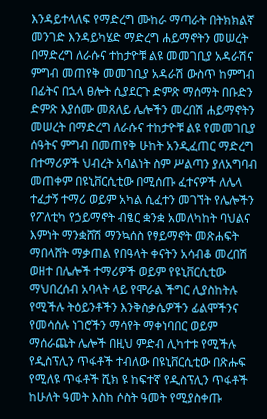እንዳይተላለፍ የማድረግ ሙከራ ማጣራት በትክክልኛ መንገድ እንዳይካሄድ ማድረግ ሐይማኖትን መሠረት በማድረግ ለራሱና ተከታዮቹ ልዩ መመገቢያ አዳራሽና ምግብ መጠየቅ መመገቢያ አዳራሽ ውስጥ ከምግብ በፊትና በኋላ ፀሎት ሲያደርጉ ድምጽ ማሰማት በቡድን ድምጽ እያሰሙ መጸለይ ሌሎችን መረበሽ ሐይማኖትን መሠረት በማድረግ ለራሱና ተከታዮቹ ልዩ የመመገቢያ ሰዓትና ምግብ በመጠየቅ ሁከት አንዲፈጠር ማድረግ በተማሪዎች ህብረት አባልነት ስም ሥልጣን ያለአግባብ መጠቀም በዩኒቨርሲቲው በሚሰጡ ፈተናዎች ለሌላ ተፈታኝ ተማሪ ወይም አካል ሲፈተን መገኘት የሌሎችን የፖለቲካ የኃይማኖት ብፄር ቋንቋ አመለካከት ባህልና እምነት ማንቋሸሽ ማንኳሰስ የፃይማኖት መጽሐፍት ማበላሸት ማቃጠል የበዓላት ቀናትን አሳብቆ መረበሽ ወዘተ በሌሎች ተማሪዎች ወይም የዩኒቨርሲቲው ማህበረሰብ አባላት ላይ የሞራል ችግር ሊያስከትሉ የሚችሉ ትዕይንቶችን እንቅስቃሴዎችን ፊልሞችንና የመሳሰሉ ነገሮችን ማሳየት ማቀነባበር ወይም ማሰራጨት ሌሎች በዚህ ምድብ ሊካተቱ የሚችሉ የዲስፕሊን ጥፋቶች ተብለው በዩኒቨርሲቲው በጽሑፍ የሚለዩ ጥፋቶች ሺክ ዩ ከፍተኛ የዲስፕሊን ጥፋቶች ከሁለት ዓመት እስከ ሶስት ዓመት የሚያስቀጡ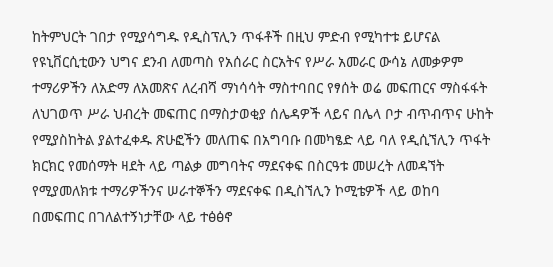ከትምህርት ገበታ የሚያሳግዱ የዲስፕሊን ጥፋቶች በዚህ ምድብ የሚካተቱ ይሆናል የዩኒቨርሲቲውን ህግና ደንብ ለመጣስ የአሰራር ስርአትና የሥራ አመራር ውሳኔ ለመቃዎም ተማሪዎችን ለአድማ ለአመጽና ለረብሻ ማነሳሳት ማስተባበር የፃሰት ወሬ መፍጠርና ማስፋፋት ለህገወጥ ሥራ ህብረት መፍጠር በማስታወቂያ ሰሌዳዎች ላይና በሌላ ቦታ ብጥብጥና ሁከት የሚያስከትል ያልተፈቀዱ ጽሁፎችን መለጠፍ በአግባቡ በመካፄድ ላይ ባለ የዲሲኘሊን ጥፋት ክርክር የመሰማት ዛደት ላይ ጣልቃ መግባትና ማደናቀፍ በስርዓቱ መሠረት ለመዳኘት የሚያመለክቱ ተማሪዎችንና ሠራተኞችን ማደናቀፍ በዲስኘሊን ኮሚቴዎች ላይ ወከባ በመፍጠር በገለልተኝነታቸው ላይ ተፅፅኖ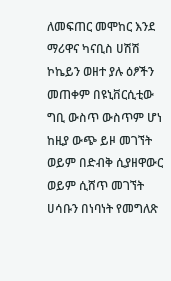ለመፍጠር መሞከር እንደ ማሪዋና ካናቢስ ሀሽሽ ኮኬይን ወዘተ ያሉ ዕፆችን መጠቀም በዩኒቨርሲቲው ግቢ ውስጥ ውስጥም ሆነ ከዚያ ውጭ ይዞ መገኘት ወይም በድብቅ ሲያዘዋውር ወይም ሲሸጥ መገኘት ሀሳቡን በነባነት የመግለጽ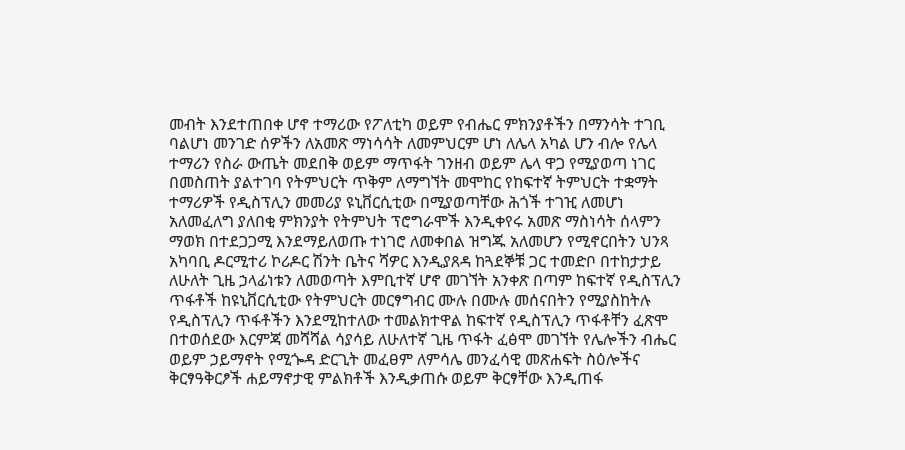መብት እንደተጠበቀ ሆኖ ተማሪው የፖለቲካ ወይም የብሔር ምክንያቶችን በማንሳት ተገቢ ባልሆነ መንገድ ሰዎችን ለአመጽ ማነሳሳት ለመምህርም ሆነ ለሌላ አካል ሆን ብሎ የሌላ ተማሪን የስራ ውጤት መደበቅ ወይም ማጥፋት ገንዘብ ወይም ሌላ ዋጋ የሚያወጣ ነገር በመስጠት ያልተገባ የትምህርት ጥቅም ለማግኘት መሞከር የከፍተኛ ትምህርት ተቋማት ተማሪዎች የዲስፕሊን መመሪያ ዩኒቨርሲቲው በሚያወጣቸው ሕጎች ተገዢ ለመሆነ አለመፈለግ ያለበቂ ምክንያት የትምህት ፕሮግራሞች እንዲቀየሩ አመጽ ማስነሳት ሰላምን ማወክ በተደጋጋሚ እንደማይለወጡ ተነገሮ ለመቀበል ዝግጁ አለመሆን የሚኖርበትን ህንጻ አካባቢ ዶርሚተሪ ኮሪዶር ሽንት ቤትና ሻዎር እንዲያጸዳ ከጓደኞቹ ጋር ተመድቦ በተከታታይ ለሁለት ጊዜ ኃላፊነቱን ለመወጣት እምቢተኛ ሆኖ መገኘት አንቀጽ በጣም ከፍተኛ የዲስፕሊን ጥፋቶች ከዩኒቨርሲቲው የትምህርት መርፃግብር ሙሉ በሙሉ መሰናበትን የሚያስከትሉ የዲስፕሊን ጥፋቶችን እንደሚከተለው ተመልክተዋል ከፍተኛ የዲስፕሊን ጥፋቶቸን ፈጽሞ በተወሰደው እርምጃ መሻሻል ሳያሳይ ለሁለተኛ ጊዜ ጥፋት ፈፅሞ መገኘት የሌሎችን ብሔር ወይም ኃይማኖት የሚጐዳ ድርጊት መፈፀም ለምሳሌ መንፈሳዊ መጽሐፍት ስዕሎችና ቅርፃዓቅርፆች ሐይማኖታዊ ምልክቶች እንዲቃጠሱ ወይም ቅርፃቸው እንዲጠፋ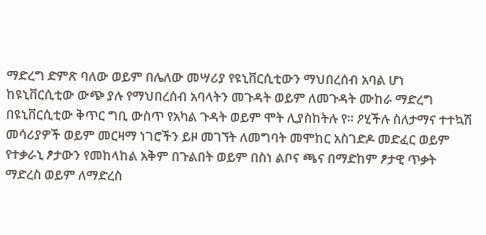ማድረግ ድምጽ ባለው ወይም በሌለው መሣሪያ የዩኒቨርሲቲውን ማህበረሰብ አባል ሆነ ከዩኒቨርሲቲው ውጭ ያሉ የማህበረሰብ አባላትን መጉዳት ወይም ለመጉዳት ሙከራ ማድረግ በዩኒቨርሲቲው ቅጥር ግቢ ውስጥ የአካል ጉዳት ወይም ሞት ሊያስከትሉ የ። ዖሂችሉ ስለታማና ተተኳሽ መሳሪያዎች ወይም መርዛማ ነገሮችን ይዞ መገኘት ለመግባት መሞከር አስገድዶ መድፈር ወይም የተቃራኒ ፆታውን የመከላከል አቅም በጉልበት ወይም በስነ ልቦና ጫና በማድከም ፆታዊ ጥቃት ማድረስ ወይም ለማድረስ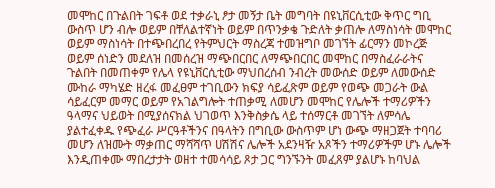መሞከር በጉልበት ገፍቶ ወደ ተቃራኒ ፆታ መኝታ ቤት መግባት በዩኒቨርሲቲው ቅጥር ግቢ ውስጥ ሆን ብሎ ወይም በቸለልተኛነት ወይም በጥንቃቄ ጉድለት ቃጠሎ ለማስነሳት መሞከር ወይም ማስነሳት በተጭበረበረ የትምህርት ማስረጃ ተመዝግቦ መገኘት ፊርማን መኮረጅ ወይም ሰነድን መደለዝ በመሰረዝ ማጭበርበር ለማጭበርበር መሞከር በማስፈራራትና ጉልበት በመጠቀም የሌላ የዩኒቨርሲቲው ማህበረሰብ ንብረት መውሰድ ወይም ለመውሰድ ሙከራ ማካሄድ ዘረፋ መፈፀም ተገቢውን ክፍያ ሳይፈጽም ወይም የወጭ መጋራት ውል ሳይፈርም መማር ወይም የአገልግሎት ተጠቃሚ ለመሆን መሞከር የሌሎች ተማሪዎችን ዓላማና ህይወት በሚያሰናክል ህገወጥ እንቅስቃሴ ላይ ተሰማርቶ መገኘት ለምሳሌ ያልተፈቀዱ የጭፈራ ሥርዓቶችንና በዓላትን በግቢው ውስጥም ሆነ ውጭ ማዘጋጀት ተባባሪ መሆን ለዝሙት ማቃጠር ማሻሻጥ ሀሽሽና ሌሎች አደንዛዥ አጾችን ተማሪዎችም ሆኑ ሌሎች እንዲጠቀሙ ማበረታታት ወዘተ ተመሳሳይ ጾታ ጋር ግንኙንት መፈጸም ያልሆኑ ከባህል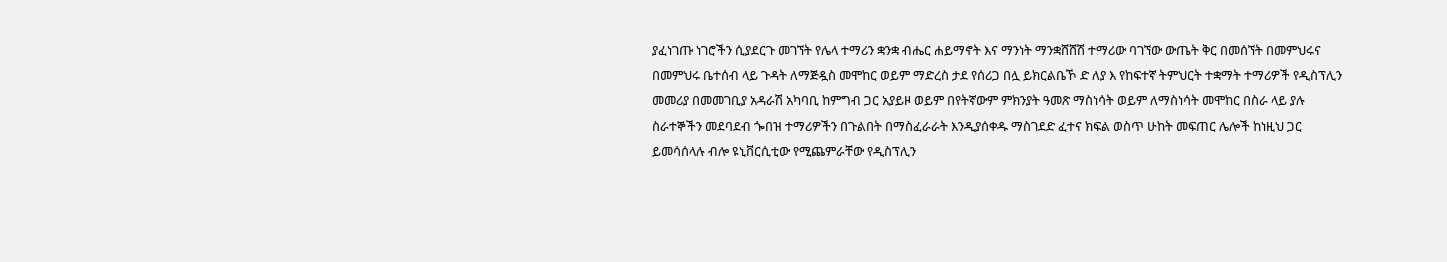ያፈነገጡ ነገሮችን ሲያደርጉ መገኘት የሌላ ተማሪን ቋንቋ ብሔር ሐይማኖት እና ማንነት ማንቋሸሸሽ ተማሪው ባገኘው ውጤት ቅር በመሰኘት በመምህሩና በመምህሩ ቤተሰብ ላይ ጉዳት ለማጅዷስ መሞከር ወይም ማድረስ ታደ የሰሪጋ በሏ ይክርልቤኾ ድ ለያ እ የከፍተኛ ትምህርት ተቋማት ተማሪዎች የዲስፕሊን መመሪያ በመመገቢያ አዳራሽ አካባቢ ከምግብ ጋር አያይዞ ወይም በየትኛውም ምክንያት ዓመጽ ማስነሳት ወይም ለማስነሳት መሞከር በስራ ላይ ያሉ ስራተኞችን መደባደብ ጐበዝ ተማሪዎችን በጉልበት በማስፈራራት እንዲያሰቀዱ ማስገደድ ፈተና ክፍል ወስጥ ሁከት መፍጠር ሌሎች ከነዚህ ጋር ይመሳሰላሉ ብሎ ዩኒቨርሲቲው የሚጨምራቸው የዲስፕሊን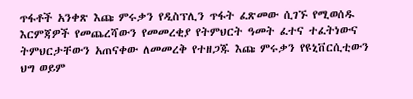ጥፋቶች አንቀጽ እጩ ምሩቃን የዲስፕሊን ጥፋት ፈጽመው ሲገኙ የሚወሰዱ እርምጃዎች የመጨረሻውን የመመረቂያ የትምህርት ዓመት ፈተና ተፈትነውና ትምህርታቸውን አጠናቀው ለመመረቅ የተዘጋጁ እጩ ምሩቃን የዩኒቨርሲቲውን ህግ ወይም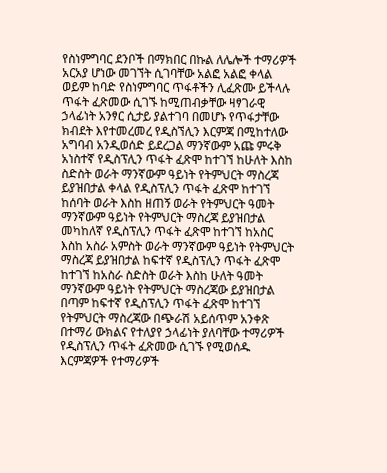የስነምግባር ደንቦች በማክበር በኩል ለሌሎች ተማሪዎች አርአያ ሆነው መገኘት ሲገባቸው አልፎ አልፎ ቀላል ወይም ከባድ የስነምግባር ጥፋቶችን ሊፈጽሙ ይችላሉ ጥፋት ፈጽመው ሲገኙ ከሚጠብቃቸው ዛፃገራዊ ኃላፊነት አንፃር ሲታይ ያልተገባ በመሆኑ የጥፋታቸው ክብደት እየተመረመረ የዲስኘሊን እርምጃ በሚከተለው አግባብ አንዲወሰድ ይደረጋል ማንኛውም አጩ ምሩቅ አነስተኛ የዲስፕሊን ጥፋት ፈጽሞ ከተገኘ ከሁለት እስከ ስድስት ወራት ማንኛውም ዓይነት የትምህርት ማስረጃ ይያዝበታል ቀላል የዲስፕሊን ጥፋት ፈጽሞ ከተገኘ ከሰባት ወራት እስከ ዘጠኝ ወራት የትምህርት ዓመት ማንኛውም ዓይነት የትምህርት ማስረጃ ይያዝበታል መካከለኛ የዲስፕሊን ጥፋት ፈጽሞ ከተገኘ ከአስር እስከ አስራ አምስት ወራት ማንኛውም ዓይነት የትምህርት ማስረጃ ይያዝበታል ከፍተኛ የዲስፕሊን ጥፋት ፈጽሞ ከተገኘ ከአስራ ስድስት ወራት እስከ ሁለት ዓመት ማንኛውም ዓይነት የትምህርት ማስረጃው ይያዝበታል በጣም ከፍተኛ የዲስፕሊን ጥፋት ፈጽሞ ከተገኘ የትምህርት ማስረጃው በጭራሽ አይሰጥም አንቀጽ በተማሪ ውክልና የተለያየ ኃላፊነት ያለባቸው ተማሪዎች የዲስፕሊን ጥፋት ፈጽመው ሲገኙ የሚወሰዱ እርምጃዎች የተማሪዎች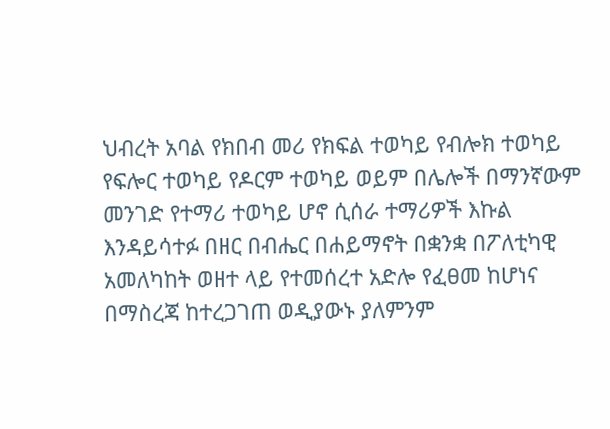ህብረት አባል የክበብ መሪ የክፍል ተወካይ የብሎክ ተወካይ የፍሎር ተወካይ የዶርም ተወካይ ወይም በሌሎች በማንኛውም መንገድ የተማሪ ተወካይ ሆኖ ሲሰራ ተማሪዎች እኩል እንዳይሳተፉ በዘር በብሔር በሐይማኖት በቋንቋ በፖለቲካዊ አመለካከት ወዘተ ላይ የተመሰረተ አድሎ የፈፀመ ከሆነና በማስረጃ ከተረጋገጠ ወዲያውኑ ያለምንም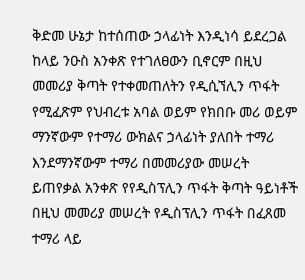ቅድመ ሁኔታ ከተሰጠው ኃላፊነት እንዲነሳ ይደረጋል ከላይ ንዑስ አንቀጽ የተገለፀውን ቢኖርም በዚህ መመሪያ ቅጣት የተቀመጠለትን የዲሲኘሊን ጥፋት የሚፈጽም የህብረቱ አባል ወይም የክበቡ መሪ ወይም ማንኛውም የተማሪ ውክልና ኃላፊነት ያለበት ተማሪ እንደማንኛውም ተማሪ በመመሪያው መሠረት ይጠየቃል አንቀጽ የየዲስፕሊን ጥፋት ቅጣት ዓይነቶች በዚህ መመሪያ መሠረት የዲስፕሊን ጥፋት በፈጸመ ተማሪ ላይ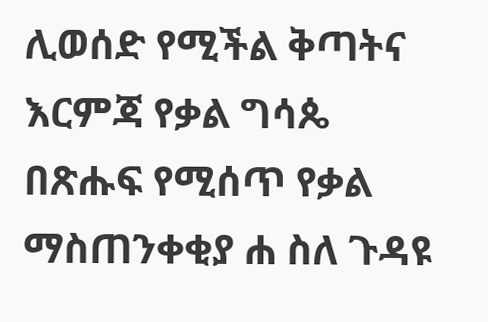ሊወሰድ የሚችል ቅጣትና እርምጃ የቃል ግሳጴ በጽሑፍ የሚሰጥ የቃል ማስጠንቀቂያ ሐ ስለ ጉዳዩ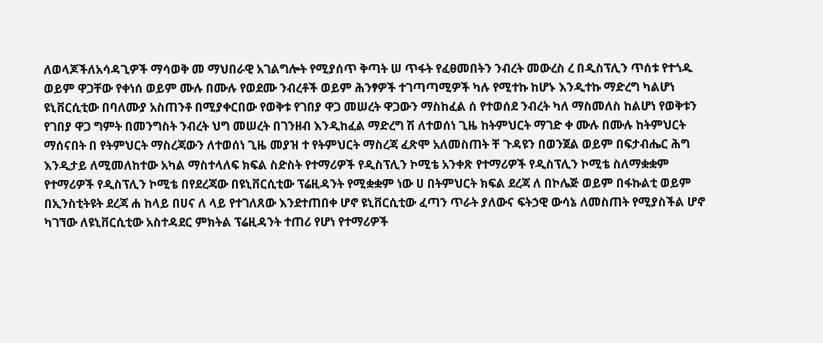ለወላጆችለአሳዳጊዎች ማሳወቅ መ ማህበራዊ አገልግሎት የሚያሰጥ ቅጣት ሠ ጥፋት የፈፀመበትን ንብረት መውረስ ረ በዲስፕሊን ጥሰቱ የተጎዱ ወይም ዋጋቸው የቀነሰ ወይም ሙሉ በሙሉ የወደሙ ንብረቶች ወይም ሕንፃዎች ተገጣጣሚዎች ካሉ የሚተኩ ከሆኑ እንዲተኩ ማድረግ ካልሆነ ዩኒቨርሲቲው በባለሙያ አስጠንቶ በሚያቀርበው የወቅቱ የገበያ ዋጋ መሠረት ዋጋውን ማስከፈል ሰ የተወሰደ ንብረት ካለ ማስመለስ ከልሆነ የወቅቱን የገበያ ዋጋ ግምት በመንግስት ንብረት ህግ መሠረት በገንዘብ እንዲከፈል ማድረግ ሽ ለተወሰነ ጊዜ ከትምህርት ማገድ ቀ ሙሉ በሙሉ ከትምህርት ማሰናበት በ የትምህርት ማስረጃውን ለተወሰነ ጊዜ መያዝ ተ የትምህርት ማስረጃ ፈጽሞ አለመስጠት ቸ ጉዳዩን በወንጀል ወይም በፍታብሔር ሕግ እንዲታይ ለሚመለከተው አካል ማስተላለፍ ክፍል ስድስት የተማሪዎች የዲስፕሊን ኮሚቴ አንቀጽ የተማሪዎች የዲስፕሊን ኮሚቴ ስለማቋቋም የተማሪዎች የዲስፕሊን ኮሚቴ በየደረጃው በዩኒቨርሲቲው ፕሬዚዳንት የሚቋቋም ነው ሀ በትምህርት ክፍል ደረጃ ለ በኮሌጅ ወይም በፋኩልቲ ወይም በኢንስቲትዩት ደረጃ ሐ ከላይ በሀና ለ ላይ የተገለጸው እንደተጠበቀ ሆኖ ዩኒቨርሲቲው ፈጣን ጥራት ያለውና ፍትኃዊ ውሳኔ ለመስጠት የሚያስችል ሆኖ ካገኘው ለዩኒቨርሲቲው አስተዳደር ምክትል ፕሬዚዳንት ተጠሪ የሆነ የተማሪዎች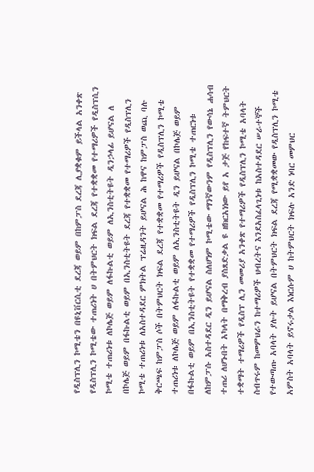የዲስፕሊን ኮሚቴን በዩኒቨርሲቲ ደረጃ ወይም በከምፓስ ደረጃ ሊያቋቁም ይችላል አንቀጽ የዲስፕሊን ኮሚቴው ተጠሪነት ሀ በትምህርት ክፍል ደረጃ የተቋቋመ የተማሪዎች የዲስፕሲን ኮሚቴ ተጠሪነቱ ለኮሌጅ ወይም ለፋኩልቲ ወይም ለኢንስቲትዩት ዲንኃላፊ ይሆናል ለ በኮሌጅ ወይም በፋኩልቲ ወይም በኢንስቲትዩት ደረጃ የተቋቋመ የተማሪዎች የዲስፕሊን ኮሚቴ ተጠሪነቱ ለአስተዳደር ምክትል ፕሬዚዳንት ይሆናል ሕ ከዋና ከምፓስ ወጪ ባሉ ቅርጫፍ ከምፓስ ሶች በትምህርት ክፍል ደረጃ የተቋቋመ የተማሪዎች የዲስፕሊን ኮሚቴ ተጠሪነቱ ለኮሌጅ ወይም ለፋኩልቲ ወይም ለኢንስቲትዩት ዲን ይሆናል በኮሌጅ ወይም በፋኩልቲ ወይም በኢንስቲትዩት የተቋቋመ የተማሪዎች የዲስፕሊን ኮሚቴ ተጠርነቱ ለከምፓሱ አስተዳደር ዲን ይሆናል ስለሆነም ኮሚቴው ማንኛውንም የዲስፕሊን የውሳኔ ሐሳብ ተጠሪ ለሆኑበት አካላት በማቅረብ ያስጸድቃል ዩ ዘክርአነነው ይየ አ ታጅ የከፍተኛ ትምህርት ተቋማት ተማሪዎች የዲስፕ ሊን መመሪያ አንቀጽ የተማሪዎች የዲስፕሊን ኮሚቴ አባላት ስብጥሩም ከመምህራን ከተማሪዎች ህብረትና እንደአስፈላጊነቱ ከአስተዳደር ሠራተኞች የተውጣጡ አባላት ያሉት ይሆናል በትምህርት ክፍል ደረጃ የሚቋቋመው የዲስፕሊን ኮሚቴ አምስት አባላት ይኖሩታል እነርሱም ሀ ከትምህርት ክፍሉ አንድ ነባር መምህር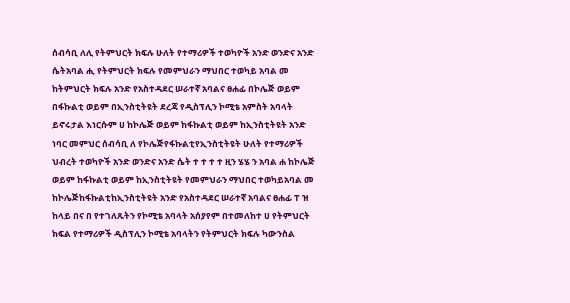ሰብሳቢ ለሊ የትምህርት ክፍሉ ሁለት የተማሪዎች ተወካዮች አንድ ወንድና አንድ ሴትአባል ሒ የትምህርት ክፍሉ የመምህራን ማህበር ተወካይ አባል መ ከትምህርት ክፍሉ አንድ የአስተዳደር ሠራተኛ አባልና ፀሐፊ በኮሌጅ ወይም በፋኩልቲ ወይም በኢንስቲትዩት ደረጃ የዲስፕሊን ኮሚቴ አምስት አባላት ይኖሩታል እነርሱም ሀ ከኮሌጅ ወይም ከፋኩልቲ ወይም ከኢንስቲትዩት አንድ ነባር መምህር ሰብሳቢ ለ የኮሌጅየፋኩልቲየኢንስቲትዩት ሁለት የተማሪዎች ህብረት ተወካዮች አንድ ወንድና አንድ ሴት ተ ተ ተ ተ ዚን ሄሄ ን አባል ሐ ከኮሌጅ ወይም ከፋኩልቲ ወይም ከኢንስቲትዩት የመምህራን ማህበር ተወካይአባል መ ከኮሌጅከፋኩልቲከኢንስቲትዩት አንድ የአስተዳደር ሠራተኛ አባልና ፀሐፊ ፐ ዝ ከላይ በና በ የተገለጹትን የኮሚቴ አባላት አሰያየም በተመለከተ ሀ የትምህርት ክፍል የተማሪዎች ዲስፕሊን ኮሚቴ አባላትን የትምህርት ክፍሉ ካውንስል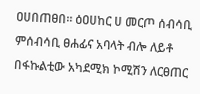ዐሀበጠፀበ። ዕዐሀከር ሀ መርጦ ሰብሳቢ ምሰብሳቢ ፀሐፊና አባላት ብሎ ለይቶ በፋኩልቲው አካደሚክ ኮሚሽን ለርፀጠር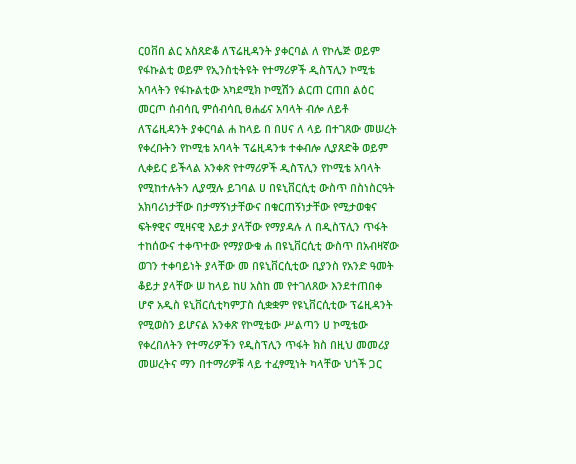ርዐቨበ ልር አስጸድቆ ለፕሬዚዳንት ያቀርባል ለ የኮሌጅ ወይም የፋኩልቲ ወይም የኢንስቲትዩት የተማሪዎች ዲስፕሊን ኮሚቴ አባላትን የፋኩልቲው አካደሚክ ኮሚሽን ልርጠ ርጠበ ልዕር መርጦ ሰብሳቢ ምሰብሳቢ ፀሐፊና አባላት ብሎ ለይቶ ለፕሬዚዳንት ያቀርባል ሐ ከላይ በ በሀና ለ ላይ በተገጸው መሠረት የቀረቡትን የኮሚቴ አባላት ፕሬዚዳንቱ ተቀብሎ ሊያጸድቅ ወይም ሊቀይር ይችላል አንቀጽ የተማሪዎች ዲስፕሊን የኮሚቴ አባላት የሚከተሉትን ሊያሟሉ ይገባል ሀ በዩኒቨርሲቲ ውስጥ በስነስርዓት አክባሪነታቸው በታማኝነታቸውና በቁርጠኝነታቸው የሚታወቁና ፍትፃዊና ሚዛናዊ እይታ ያላቸው የማያዳሉ ለ በዲስፕሊን ጥፋት ተከሰውና ተቀጥተው የማያውቁ ሐ በዩኒቨርሲቲ ውስጥ በአብዛኛው ወገን ተቀባይነት ያላቸው መ በዩኒቨርሲቲው ቢያንስ የአንድ ዓመት ቆይታ ያላቸው ሠ ከላይ ከሀ አስከ መ የተገለጸው እንደተጠበቀ ሆኖ አዲስ ዩኒቨርሲቲካምፓስ ሲቋቋም የዩኒቨርሲቲው ፕሬዚዳንት የሚወስን ይሆናል አንቀጽ የኮሚቴው ሥልጣን ሀ ኮሚቴው የቀረበለትን የተማሪዎችን የዲስፕሊን ጥፋት ክስ በዚህ መመሪያ መሠረትና ማን በተማሪዎቹ ላይ ተፈፃሚነት ካላቸው ህጎች ጋር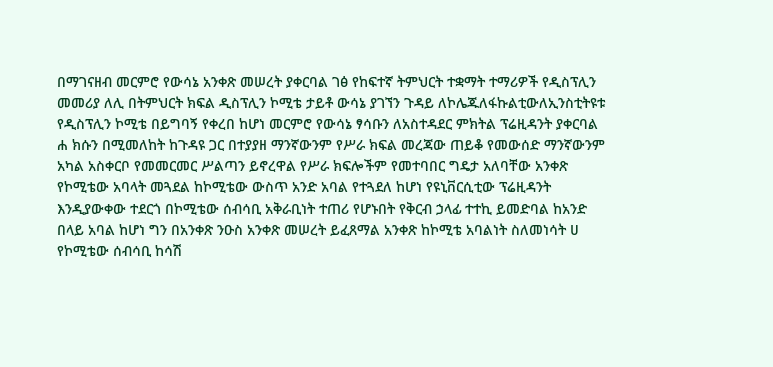በማገናዘብ መርምሮ የውሳኔ አንቀጽ መሠረት ያቀርባል ገፅ የከፍተኛ ትምህርት ተቋማት ተማሪዎች የዲስፕሊን መመሪያ ለሊ በትምህርት ክፍል ዲስፕሊን ኮሚቴ ታይቶ ውሳኔ ያገኘን ጉዳይ ለኮሌጁለፋኩልቲውለኢንስቲትዩቱ የዲስፕሊን ኮሚቴ በይግባኝ የቀረበ ከሆነ መርምሮ የውሳኔ ፃሳቡን ለአስተዳደር ምክትል ፕሬዚዳንት ያቀርባል ሐ ክሱን በሚመለከት ከጉዳዩ ጋር በተያያዘ ማንኛውንም የሥራ ክፍል መረጃው ጠይቆ የመውሰድ ማንኛውንም አካል አስቀርቦ የመመርመር ሥልጣን ይኖረዋል የሥራ ክፍሎችም የመተባበር ግዴታ አለባቸው አንቀጽ የኮሚቴው አባላት መጓደል ከኮሚቴው ውስጥ አንድ አባል የተጓደለ ከሆነ የዩኒቨርሲቲው ፕሬዚዳንት እንዲያውቀው ተደርጎ በኮሚቴው ሰብሳቢ አቅራቢነት ተጠሪ የሆኑበት የቅርብ ኃላፊ ተተኪ ይመድባል ከአንድ በላይ አባል ከሆነ ግን በአንቀጽ ንዑስ አንቀጽ መሠረት ይፈጸማል አንቀጽ ከኮሚቴ አባልነት ስለመነሳት ሀ የኮሚቴው ሰብሳቢ ከሳሽ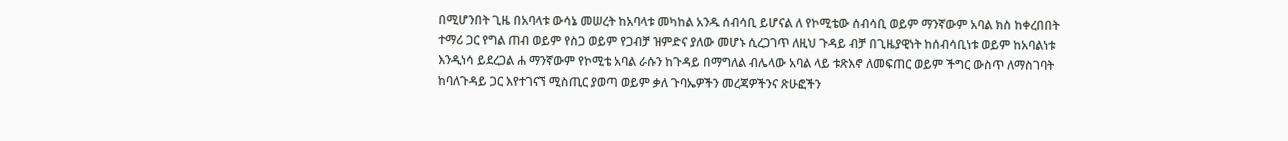በሚሆንበት ጊዜ በአባላቱ ውሳኔ መሠረት ከአባላቱ መካከል አንዱ ሰብሳቢ ይሆናል ለ የኮሚቴው ሰብሳቢ ወይም ማንኛውም አባል ክስ ከቀረበበት ተማሪ ጋር የግል ጠብ ወይም የስጋ ወይም የጋብቻ ዝምድና ያለው መሆኑ ሲረጋገጥ ለዚህ ጉዳይ ብቻ በጊዜያዊነት ከሰብሳቢነቱ ወይም ከአባልነቱ እንዲነሳ ይደረጋል ሐ ማንኛውም የኮሚቴ አባል ራሱን ከጉዳይ በማግለል ብሌላው አባል ላይ ቱጽእኖ ለመፍጠር ወይም ችግር ውስጥ ለማስገባት ከባለጉዳይ ጋር እየተገናኘ ሚስጢር ያወጣ ወይም ቃለ ጉባኤዎችን መረጃዎችንና ጽሁፎችን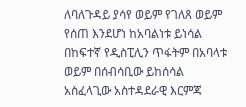ለባለጉዳይ ያሳየ ወይም የገለጸ ወይም የሰጠ እንደሆነ ከአባልነቱ ይነሳል በከፍተኛ የዲስፒሊን ጥፋትም በአባላቱ ወይም በሰብሳቢው ይከሰሳል አስፈላጊው አስተዳደራዊ እርምጃ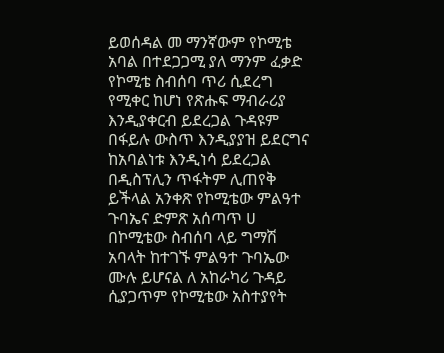ይወሰዳል መ ማንኛውም የኮሚቴ አባል በተደጋጋሚ ያለ ማንም ፈቃድ የኮሚቴ ስብሰባ ጥሪ ሲደረግ የሚቀር ከሆነ የጽሑፍ ማብራሪያ እንዲያቀርብ ይደረጋል ጉዳዩም በፋይሉ ውስጥ እንዲያያዝ ይደርግና ከአባልነቱ እንዲነሳ ይደረጋል በዲስፕሊን ጥፋትም ሊጠየቅ ይችላል አንቀጽ የኮሚቴው ምልዓተ ጉባኤና ድምጽ አሰጣጥ ሀ በኮሚቴው ስብሰባ ላይ ግማሽ አባላት ከተገኙ ምልዓተ ጉባኤው ሙሉ ይሆናል ለ አከራካሪ ጉዳይ ሲያጋጥም የኮሚቴው አስተያየት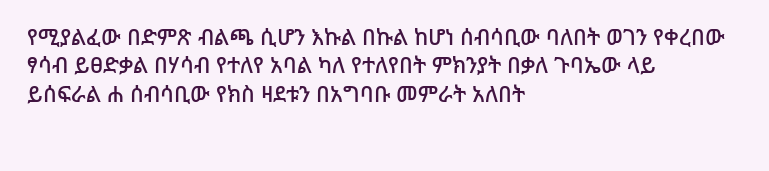የሚያልፈው በድምጽ ብልጫ ሲሆን እኩል በኩል ከሆነ ሰብሳቢው ባለበት ወገን የቀረበው ፃሳብ ይፀድቃል በሃሳብ የተለየ አባል ካለ የተለየበት ምክንያት በቃለ ጉባኤው ላይ ይሰፍራል ሐ ሰብሳቢው የክስ ዛደቱን በአግባቡ መምራት አለበት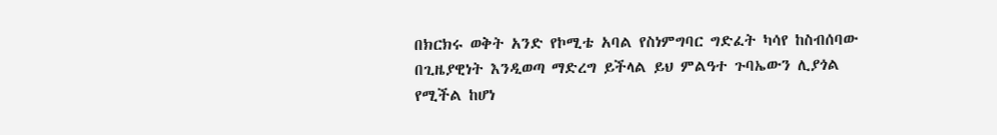በክርክሩ ወቅት አንድ የኮሚቴ አባል የስነምግባር ግድፈት ካሳየ ከስብሰባው በጊዜያዊነት እንዲወጣ ማድረግ ይችላል ይህ ምልዓተ ጉባኤውን ሊያጎል የሚችል ከሆነ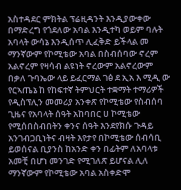አስተዳደር ምክትል ፕሬዚዳንት እንዲያውቀው በማድረግ የጎደለው አባል እንዲተካ ወይም ባሉት አባላት ውሳኔ እንዲሰጥ ሊፈቅድ ይችላል መ ማንኛውም የኮሚቴው አባል በስብሰባው ኖረም አልኖረም የዛሳብ ልዩነት ኖረውም አልኖረውም በቃለ ጉባኤው ላይ ይፈርማል ገፅ ደ ኢአ እ ሚዲ ው የርኣጤኔ ከ የከፍተኛ ትምህርት ተቋማት ተማሪዎች የዲስፕሊን መመሪያ አንቀጽ የኮሚቴው የስብሰባ ጊዜና የአባላት ሰዓት አከባበር ሀ ኮሚቴው የሚሰበስብበትን ቀንና ሰዓት እንደየክሱ ጉዳይ አንገብጋቢነትና ብዛት እየታየ በኮሚቴው ሰብሳቢ ይወሰናል ቢያንስ ከአንድ ቀን በፊትም ለአባላቱ አመቺ በሆነ መንገድ የሚገለጽ ይሆናል ሊለ ማንኛውም የኮሚቴው አባል አስቀድሞ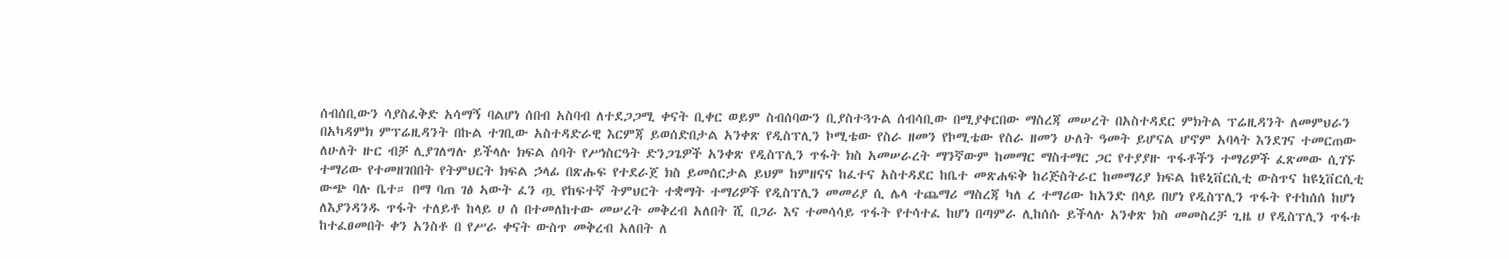ሰብሰቢውን ሳያስፈቅድ አሳማኝ ባልሆነ ሰበብ አስባብ ለተደጋጋሚ ቀናት ቢቀር ወይም ስብሰባውን ቢያስተጓጉል ሰብሳቢው በሚያቀርበው ማስረጃ መሠረት በአስተዳደር ምክትል ፕሬዚዳንት ለመምህራን በአካዳምክ ምፕሬዚዳንት በኩል ተገቢው አስተዳድራዊ እርምጃ ይወሰድበታል አንቀጽ የዲስፕሊን ኮሚቴው የስራ ዘመን የኮሚቴው የስራ ዘመን ሁለት ዓመት ይሆናል ሆኖም አባላት እንደገና ተመርጠው ለሁለት ዙር ብቻ ሊያገለግሉ ይችላሉ ክፍል ሰባት የሥነስርዓት ድንጋጌዎች አንቀጽ የዲስፕሊን ጥፋት ክስ አመሠራረት ማንኛውም ከመማር ማስተማር ጋር የተያያዙ ጥፋቶችን ተማሪዎች ፈጽመው ሲገኙ ተማሪው የተመዘገበበት የትምህርት ክፍል ኃላፊ በጽሑፍ የተደራጀ ክስ ይመሰርታል ይህም ከምዘናና ከፈተና አስተዳደር ከቤተ መጽሐፍቅ ከሪጅስትራር ከመማሪያ ክፍል ከዩኒቨርሲቲ ውስጥና ከዩኒቨርሲቲ ውጭ ባሉ ቤተ። በማ ባጠ ገፅ ኣውት ፈን ጧ የከፍተኛ ትምህርት ተቋማት ተማሪዎች የዲስፕሊን መመሪያ ሲ ሌላ ተጨማሪ ማስረጃ ካለ ረ ተማሪው ከአንድ በላይ በሆነ የዲስፕሊን ጥፋት የተከሰሰ ከሆነ ለእያንዳንዱ ጥፋት ተለይቶ ከላይ ሀ ሰ በተመለከተው መሠረት መቅረብ አለበት ሺ በጋራ እና ተመሳሳይ ጥፋት የተሳተፈ ከሆነ በጣምራ ሊከሰሱ ይችላሉ አንቀጽ ክስ መመስረቻ ጊዜ ሀ የዲስፕሊን ጥፋቱ ከተፈፀመበት ቀን አንስቶ በ የሥራ ቀናት ውስጥ መቅረብ አለበት ለ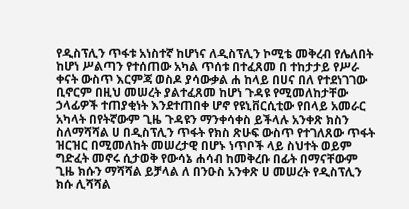የዲስፕሊን ጥፋቱ አነስተኛ ከሆነና ለዲስፕሊን ኮሚቴ መቅረብ የሌለበት ከሆነ ሥልጣን የተሰጠው አካል ጥሰቱ በተፈጸመ በ ተከታታይ የሥራ ቀናት ውስጥ እርምጃ ወስዶ ያሳውቃል ሐ ከላይ በሀና በለ የተደነገገው ቢኖርም በዚህ መሠረት ያልተፈጸመ ከሆነ ጉዳዩ የሚመለከታቸው ኃላፊዎች ተጠያቂነት እንደተጠበቀ ሆኖ የዩኒቨርሲቲው የበላይ አመራር አካላት በየትኛውም ጊዜ ጉዳዩን ማንቀሳቀስ ይችላሉ አንቀጽ ክስን ስለማሻሻል ሀ በዲስፕሊን ጥፋት የክስ ጽሁፍ ውስጥ የተገለጸው ጥፋት ዝርዝር በሚመለከት መሠረታዊ በሆኑ ነጥቦች ላይ ስህተት ወይም ግድፈት መኖሩ ሲታወቅ የውሳኔ ሐሳብ ከመቅረቡ በፊት በማናቸውም ጊዜ ክሱን ማሻሻል ይቻላል ለ በንዑስ አንቀጽ ሀ መሠረት የዲስፕሊን ክሱ ሊሻሻል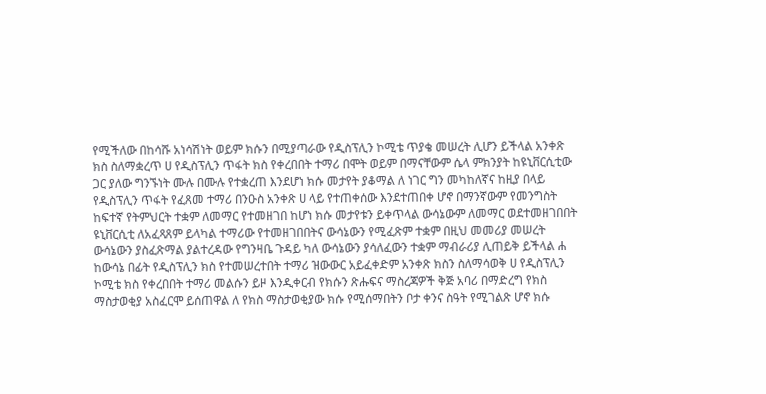የሚችለው በከሳሹ አነሳሽነት ወይም ክሱን በሚያጣራው የዲስፕሊን ኮሚቴ ጥያቄ መሠረት ሊሆን ይችላል አንቀጽ ክስ ስለማቋረጥ ሀ የዲስፕሊን ጥፋት ክስ የቀረበበት ተማሪ በሞት ወይም በማናቸውም ሴላ ምክንያት ከዩኒቨርሲቲው ጋር ያለው ግንኙነት ሙሉ በሙሉ የተቋረጠ እንደሆነ ክሱ መታየት ያቆማል ለ ነገር ግን መካከለኛና ከዚያ በላይ የዲስፕሊን ጥፋት የፈጸመ ተማሪ በንዑስ አንቀጽ ሀ ላይ የተጠቀሰው እንደተጠበቀ ሆኖ በማንኛውም የመንግስት ከፍተኛ የትምህርት ተቋም ለመማር የተመዘገበ ከሆነ ክሱ መታየቱን ይቀጥላል ውሳኔውም ለመማር ወደተመዘገበበት ዩኒቨርሲቲ ለአፈጻጸም ይላካል ተማሪው የተመዘገበበትና ውሳኔውን የሚፈጽም ተቋም በዚህ መመሪያ መሠረት ውሳኔውን ያስፈጽማል ያልተረዳው የግንዛቤ ጉዳይ ካለ ውሳኔውን ያሳለፈውን ተቋም ማብራሪያ ሊጠይቅ ይችላል ሐ ከውሳኔ በፊት የዲስፕሊን ክስ የተመሠረተበት ተማሪ ዝውውር አይፈቀድም አንቀጽ ክስን ስለማሳወቅ ሀ የዲስፕሊን ኮሚቴ ክስ የቀረበበት ተማሪ መልሱን ይዞ እንዲቀርብ የክሱን ጽሑፍና ማስረጃዎች ቅጅ አባሪ በማድረግ የክስ ማስታወቂያ አስፈርሞ ይሰጠዋል ለ የክስ ማስታወቂያው ክሱ የሚሰማበትን ቦታ ቀንና ስዓት የሚገልጽ ሆኖ ክሱ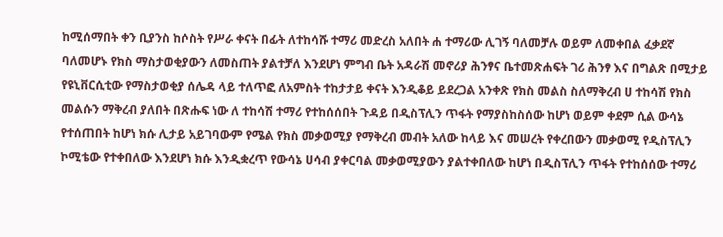ከሚሰማበት ቀን ቢያንስ ከሶስት የሥራ ቀናት በፊት ለተከሳሹ ተማሪ መድረስ አለበት ሐ ተማሪው ሊገኝ ባለመቻሉ ወይም ለመቀበል ፈቃደኛ ባለመሆኑ የክስ ማስታወቂያውን ለመስጠት ያልተቻለ እንደሆነ ምግብ ቤት አዳራሽ መኖሪያ ሕንፃና ቤተመጽሐፍት ገሪ ሕንፃ እና በግልጽ በሚታይ የዩኒቨርሲቲው የማስታወቂያ ሰሌዳ ላይ ተለጥፎ ለአምስት ተከታታይ ቀናት እንዲቆይ ይደረጋል አንቀጽ የክስ መልስ ስለማቅረብ ሀ ተከሳሽ የክስ መልሱን ማቅረብ ያለበት በጽሑፍ ነው ለ ተከሳሽ ተማሪ የተከሰሰበት ጉዳይ በዲስፕሊን ጥፋት የማያስከስሰው ከሆነ ወይም ቀደም ሲል ውሳኔ የተሰጠበት ከሆነ ክሱ ሊታይ አይገባውም የሜል የክስ መቃወሚያ የማቅረብ መብት አለው ከላይ እና መሠረት የቀረበውን መቃወሚ የዲስፕሊን ኮሚቴው የተቀበለው እንደሆነ ክሱ እንዲቋረጥ የውሳኔ ሀሳብ ያቀርባል መቃወሚያውን ያልተቀበለው ከሆነ በዲስፕሊን ጥፋት የተከሰሰው ተማሪ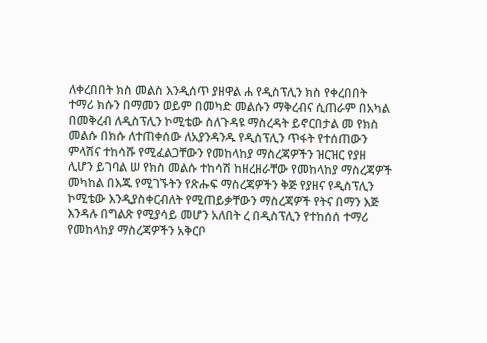ለቀረበበት ክስ መልስ እንዲሰጥ ያዘዋል ሐ የዲስፕሊን ክስ የቀረበበት ተማሪ ክሱን በማመን ወይም በመካድ መልሱን ማቅረብና ሲጠራም በአካል በመቅረብ ለዲስፕሊን ኮሚቴው ስለጉዳዩ ማስረዳት ይኖርበታል መ የክስ መልሱ በክሱ ለተጠቀሰው ለአያንዳንዱ የዲስፕሊን ጥፋት የተሰጠውን ምላሽና ተከሳሹ የሚፈልጋቸውን የመከላከያ ማስረጃዎችን ዝርዝር የያዘ ሊሆን ይገባል ሠ የክስ መልሱ ተከሳሽ ከዘረዘራቸው የመከላከያ ማስረጃዎች መካከል በእጁ የሚገኙትን የጽሑፍ ማስረጃዎችን ቅጅ የያዘና የዲስፕሊን ኮሚቴው እንዲያስቀርብለት የሚጠይቃቸውን ማስረጃዎች የትና በማን እጅ እንዳሉ በግልጽ የሚያሳይ መሆን አለበት ረ በዲስፕሊን የተከሰሰ ተማሪ የመከላከያ ማስረጃዎችን አቅርቦ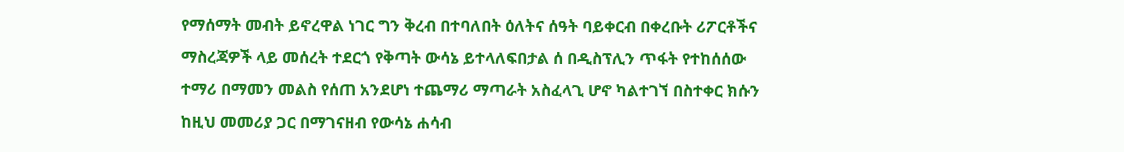የማሰማት መብት ይኖረዋል ነገር ግን ቅረብ በተባለበት ዕለትና ሰዓት ባይቀርብ በቀረቡት ሪፖርቶችና ማስረጃዎች ላይ መሰረት ተደርጎ የቅጣት ውሳኔ ይተላለፍበታል ሰ በዲስፕሊን ጥፋት የተከሰሰው ተማሪ በማመን መልስ የሰጠ አንደሆነ ተጨማሪ ማጣራት አስፈላጊ ሆኖ ካልተገኘ በስተቀር ክሱን ከዚህ መመሪያ ጋር በማገናዘብ የውሳኔ ሐሳብ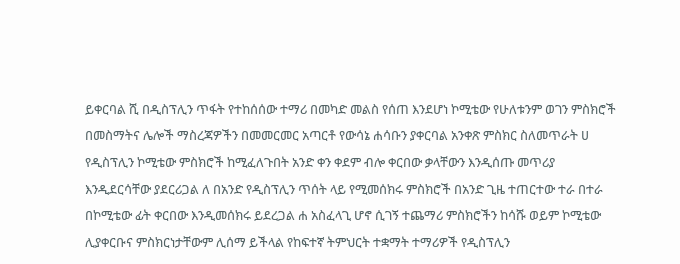ይቀርባል ሺ በዲስፕሊን ጥፋት የተከሰሰው ተማሪ በመካድ መልስ የሰጠ እንደሆነ ኮሚቴው የሁለቱንም ወገን ምስክሮች በመስማትና ሌሎች ማስረጃዎችን በመመርመር አጣርቶ የውሳኔ ሐሳቡን ያቀርባል አንቀጽ ምስክር ስለመጥራት ሀ የዲስፕሊን ኮሚቴው ምስክሮች ከሚፈለጉበት አንድ ቀን ቀደም ብሎ ቀርበው ቃላቸውን እንዲሰጡ መጥሪያ እንዲደርሳቸው ያደርሪጋል ለ በአንድ የዲስፕሊን ጥሰት ላይ የሚመሰክሩ ምስክሮች በአንድ ጊዜ ተጠርተው ተራ በተራ በኮሚቴው ፊት ቀርበው እንዲመሰክሩ ይደረጋል ሐ አስፈላጊ ሆኖ ሲገኝ ተጨማሪ ምስክሮችን ከሳሹ ወይም ኮሚቴው ሊያቀርቡና ምስክርነታቸውም ሊሰማ ይችላል የከፍተኛ ትምህርት ተቋማት ተማሪዎች የዲስፕሊን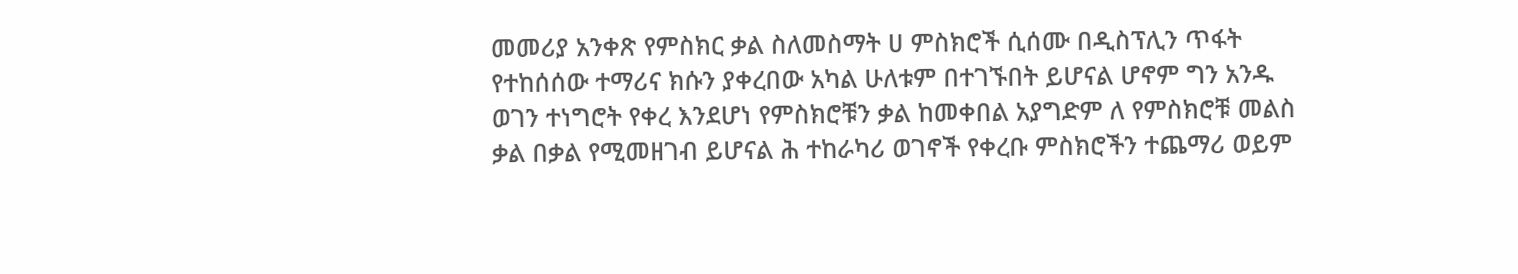መመሪያ አንቀጽ የምስክር ቃል ስለመስማት ሀ ምስክሮች ሲሰሙ በዲስፕሊን ጥፋት የተከሰሰው ተማሪና ክሱን ያቀረበው አካል ሁለቱም በተገኙበት ይሆናል ሆኖም ግን አንዱ ወገን ተነግሮት የቀረ እንደሆነ የምስክሮቹን ቃል ከመቀበል አያግድም ለ የምስክሮቹ መልስ ቃል በቃል የሚመዘገብ ይሆናል ሕ ተከራካሪ ወገኖች የቀረቡ ምስክሮችን ተጨማሪ ወይም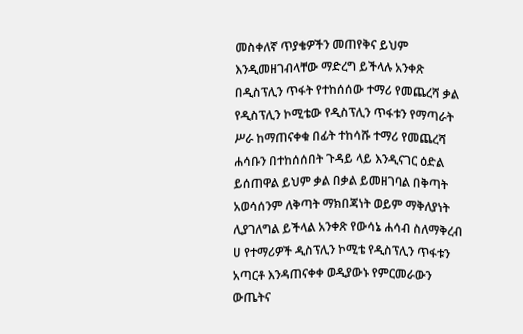መስቀለኛ ጥያቄዎችን መጠየቅና ይህም እንዲመዘገብላቸው ማድረግ ይችላሉ አንቀጽ በዲስፕሊን ጥፋት የተከሰሰው ተማሪ የመጨረሻ ቃል የዲስፕሊን ኮሚቴው የዲስፕሊን ጥፋቱን የማጣራት ሥራ ከማጠናቀቁ በፊት ተከሳሹ ተማሪ የመጨረሻ ሐሳቡን በተከሰሰበት ጉዳይ ላይ እንዲናገር ዕድል ይሰጠዋል ይህም ቃል በቃል ይመዘገባል በቅጣት አወሳሰንም ለቅጣት ማክበጃነት ወይም ማቅለያነት ሊያገለግል ይችላል አንቀጽ የውሳኔ ሐሳብ ስለማቅረብ ሀ የተማሪዎች ዲስፕሊን ኮሚቴ የዲስፕሊን ጥፋቱን አጣርቶ እንዳጠናቀቀ ወዲያውኑ የምርመራውን ውጤትና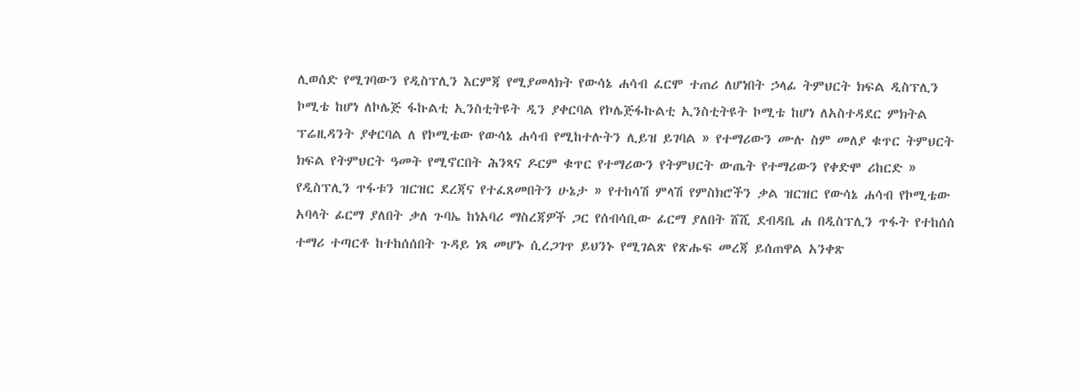ሊወሰድ የሚገባውን የዲስፕሊን እርምጃ የሚያመላክት የውሳኔ ሐሳብ ፈርሞ ተጠሪ ለሆነበት ኃላፊ ትምህርት ክፍል ዲስፕሊን ኮሚቴ ከሆነ ለኮሌጅ ፋኩልቲ ኢንስቲትዩት ዲን ያቀርባል የኮሌጅፋኩልቲ ኢንስቲትዩት ኮሚቴ ከሆነ ለአስተዳደር ምክትል ፕሬዚዳንት ያቀርባል ለ የኮሚቴው የውሳኔ ሐሳብ የሚከተሉትን ሊይዝ ይገባል » የተማሪውን ሙሉ ስም መለያ ቁጥር ትምህርት ክፍል የትምህርት ዓመት የሚኖርበት ሕንጻና ዶርም ቁጥር የተማሪውን የትምህርት ውጤት የተማሪውን የቀድሞ ሪከርድ » የዲስፕሊን ጥፋቱን ዝርዝር ደረጃና የተፈጸመበትን ሁኔታ » የተከሳሽ ምላሽ የምስክሮችን ቃል ዝርዝር የውሳኔ ሐሳብ የኮሚቴው አባላት ፊርማ ያለበት ቃለ ጉባኤ ከነአባሪ ማስረጃዎች ጋር የሰብሳቢው ፊርማ ያለበት ሸሺ ደብዳቤ ሐ በዲስፕሊን ጥፋት የተከሰሰ ተማሪ ተጣርቶ ከተከሰሰበት ጉዳይ ነጻ መሆኑ ሲረጋገጥ ይህንኑ የሚገልጽ የጽሑፍ መረጃ ይሰጠዋል አንቀጽ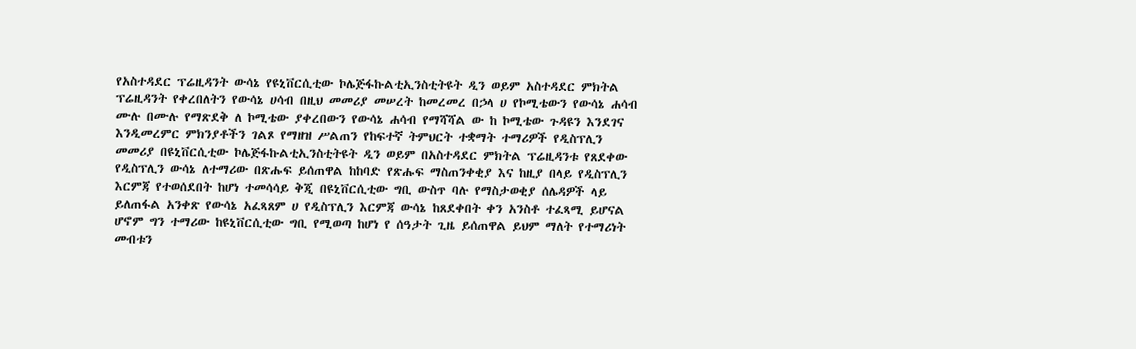የአስተዳደር ፕሬዚዳንት ውሳኔ የዩኒቨርሲቲው ኮሌጅፋኩልቲኢንስቲትዩት ዲን ወይም አስተዳደር ምክትል ፕሬዚዳንት የቀረበለትን የውሳኔ ሀሳብ በዚህ መመሪያ መሠረት ከመረመረ በኃላ ሀ የኮሚቴውን የውሳኔ ሐሳብ ሙሉ በሙሉ የማጽደቅ ለ ኮሚቴው ያቀረበውን የውሳኔ ሐሳብ የማሻሻል ው ከ ኮሚቴው ጉዳዩን እንደገና እንዲመረምር ምክንያቶችን ገልጾ የማዘዝ ሥልጠን የከፍተኛ ትምህርት ተቋማት ተማሪዎች የዲስፕሊን መመሪያ በዩኒቨርሲቲው ኮሌጅፋኩልቲኢንስቲትዩት ዲን ወይም በአስተዳደር ምክትል ፕሬዚዳንቱ የጸደቀው የዲስፕሊን ውሳኔ ለተማሪው በጽሑፍ ይሰጠዋል ከከባድ የጽሑፍ ማስጠንቀቂያ እና ከዚያ በላይ የዲስፕሊን እርምጃ የተወሰደበት ከሆነ ተመሳሳይ ቅጂ በዩኒቨርሲቲው ግቢ ውስጥ ባሉ የማስታወቂያ ሰሌዳዎች ላይ ይለጠፋል አንቀጽ የውሳኔ አፈጻጸም ሀ የዲስፕሊን እርምጃ ውሳኔ ከጸደቀበት ቀን አንስቶ ተፈጻሚ ይሆናል ሆኖም ግን ተማሪው ከዩኒቨርሲቲው ግቢ የሚወጣ ከሆነ የ ሰዓታት ጊዜ ይሰጠዋል ይህም ማለት የተማሪነት መብቱን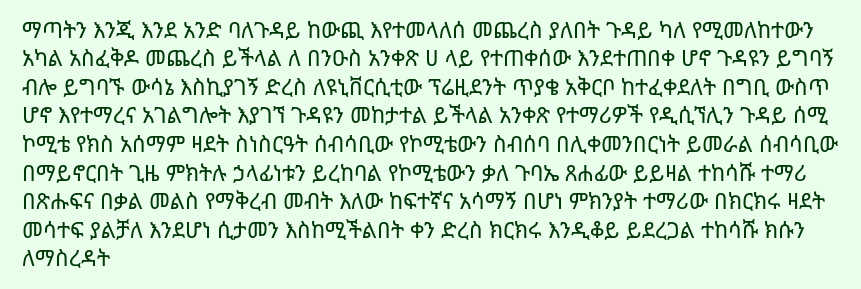ማጣትን እንጂ እንደ አንድ ባለጉዳይ ከውጪ እየተመላለሰ መጨረስ ያለበት ጉዳይ ካለ የሚመለከተውን አካል አስፈቅዶ መጨረስ ይችላል ለ በንዑስ አንቀጽ ሀ ላይ የተጠቀሰው እንደተጠበቀ ሆኖ ጉዳዩን ይግባኝ ብሎ ይግባኙ ውሳኔ እስኪያገኝ ድረስ ለዩኒቨርሲቲው ፕሬዚደንት ጥያቄ አቅርቦ ከተፈቀደለት በግቢ ውስጥ ሆኖ እየተማረና አገልግሎት እያገኘ ጉዳዩን መከታተል ይችላል አንቀጽ የተማሪዎች የዲሲኘሊን ጉዳይ ሰሚ ኮሚቴ የክስ አሰማም ዛደት ስነስርዓት ሰብሳቢው የኮሚቴውን ስብሰባ በሊቀመንበርነት ይመራል ሰብሳቢው በማይኖርበት ጊዜ ምክትሉ ኃላፊነቱን ይረከባል የኮሚቴውን ቃለ ጉባኤ ጸሐፊው ይይዛል ተከሳሹ ተማሪ በጽሑፍና በቃል መልስ የማቅረብ መብት እለው ከፍተኛና አሳማኝ በሆነ ምክንያት ተማሪው በክርክሩ ዛደት መሳተፍ ያልቻለ እንደሆነ ሲታመን እስከሚችልበት ቀን ድረስ ክርክሩ እንዲቆይ ይደረጋል ተከሳሹ ክሱን ለማስረዳት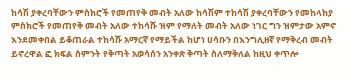ከሳሽ ያቀረባቸውን ምስክሮች የመጠየቅ መብት አለው ከሳሽም ተከሳሽ ያቀረባቸውን የመከላከያ ምስክሮች የመጠየቅ መብት አለው ተከሳሹ ዝም የማለት መብት አለው ነገር ግን ዝምታው አምኖ እንደመቀበል ይቆጠራል ተከሳሹ አማርኛ የማይችል ከሆነ ሀሳቡን በእንግሊዘኛ የማቅረብ መብት ይኖረዋል ፎ ክፍል ስምንት የቅጣት አወሳሰን አንቀጽ ቅጣት ስለማቅለል ከዚህ ቀጥሎ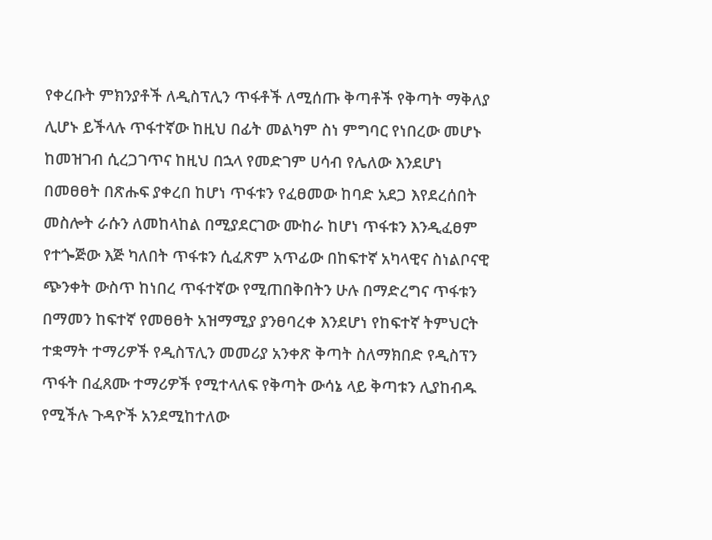የቀረቡት ምክንያቶች ለዲስፕሊን ጥፋቶች ለሚሰጡ ቅጣቶች የቅጣት ማቅለያ ሊሆኑ ይችላሉ ጥፋተኛው ከዚህ በፊት መልካም ስነ ምግባር የነበረው መሆኑ ከመዝገብ ሲረጋገጥና ከዚህ በኋላ የመድገም ሀሳብ የሌለው እንደሆነ በመፀፀት በጽሑፍ ያቀረበ ከሆነ ጥፋቱን የፈፀመው ከባድ አደጋ እየደረሰበት መስሎት ራሱን ለመከላከል በሚያደርገው ሙከራ ከሆነ ጥፋቱን እንዲፈፀም የተጐጅው እጅ ካለበት ጥፋቱን ሲፈጽም አጥፊው በከፍተኛ አካላዊና ስነልቦናዊ ጭንቀት ውስጥ ከነበረ ጥፋተኛው የሚጠበቅበትን ሁሉ በማድረግና ጥፋቱን በማመን ከፍተኛ የመፀፀት አዝማሚያ ያንፀባረቀ እንደሆነ የከፍተኛ ትምህርት ተቋማት ተማሪዎች የዲስፕሊን መመሪያ አንቀጽ ቅጣት ስለማክበድ የዲስፕን ጥፋት በፈጸሙ ተማሪዎች የሚተላለፍ የቅጣት ውሳኔ ላይ ቅጣቱን ሊያከብዱ የሚችሉ ጉዳዮች አንደሚከተለው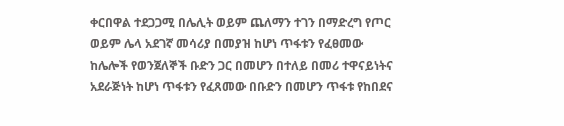ቀርበዋል ተደጋጋሚ በሌሊት ወይም ጨለማን ተገን በማድረግ የጦር ወይም ሌላ አደገኛ መሳሪያ በመያዝ ከሆነ ጥፋቱን የፈፀመው ከሌሎች የወንጀለኞች ቡድን ጋር በመሆን በተለይ በመሪ ተዋናይነትና አደራጅነት ከሆነ ጥፋቱን የፈጸመው በቡድን በመሆን ጥፋቱ የከበደና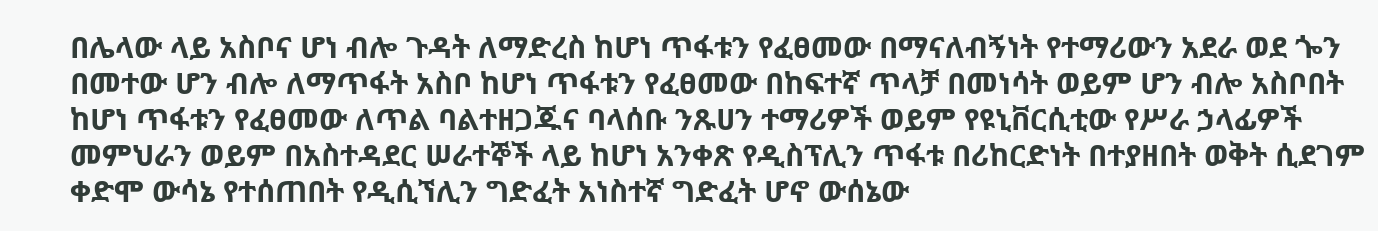በሌላው ላይ አስቦና ሆነ ብሎ ጉዳት ለማድረስ ከሆነ ጥፋቱን የፈፀመው በማናለብኝነት የተማሪውን አደራ ወደ ጐን በመተው ሆን ብሎ ለማጥፋት አስቦ ከሆነ ጥፋቱን የፈፀመው በከፍተኛ ጥላቻ በመነሳት ወይም ሆን ብሎ አስቦበት ከሆነ ጥፋቱን የፈፀመው ለጥል ባልተዘጋጁና ባላሰቡ ንጹሀን ተማሪዎች ወይም የዩኒቨርሲቲው የሥራ ኃላፊዎች መምህራን ወይም በአስተዳደር ሠራተኞች ላይ ከሆነ አንቀጽ የዲስፕሊን ጥፋቱ በሪከርድነት በተያዘበት ወቅት ሲደገም ቀድሞ ውሳኔ የተሰጠበት የዲሲኘሊን ግድፈት አነስተኛ ግድፈት ሆኖ ውሰኔው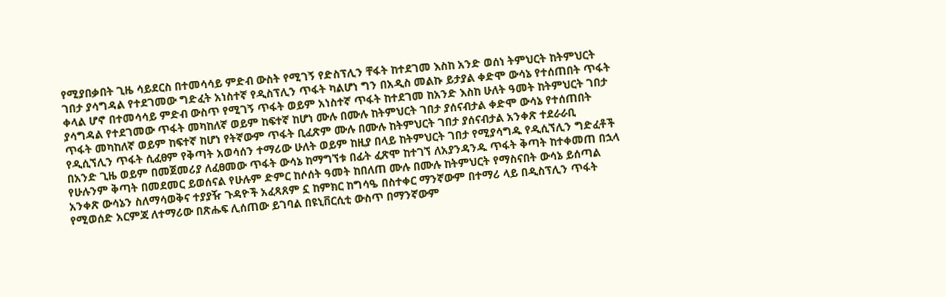የሚያበቃበት ጊዜ ሳይደርስ በተመሳሳይ ምድብ ውስት የሚገኝ የድስፕሊን ቸፋት ከተደገመ እስከ አንድ ወሰነ ትምህርት ከትምህርት ገበታ ያሳግዳል የተደገመው ግድፈት አነስተኛ የዲስፕሊን ጥፋት ካልሆነ ግን በአዲስ መልኩ ይታያል ቀድሞ ውሳኔ የተሰጠበት ጥፋት ቀላል ሆኖ በተመሳሳይ ምድብ ውስጥ የሚገኝ ጥፋት ወይም አነስተኛ ጥፋት ከተደገመ ከአንድ እስከ ሁለት ዓመት ከትምህርት ገበታ ያሳግዳል የተደገመው ጥፋት መካከለኛ ወይም ከፍተኛ ከሆነ ሙሉ በሙሉ ከትምህርት ገበታ ያሰናብታል ቀድሞ ውሳኔ የተሰጠበት ጥፋት መካከለኛ ወይም ከፍተኛ ከሆነ የትኛውም ጥፋት ቢፈጽም ሙሉ በሙሉ ከትምህርት ገበታ ያሰናብታል አንቀጽ ተደራራቢ የዲሲኘሊን ጥፋት ሲፈፀም የቅጣት አወሳሰን ተማሪው ሁለት ወይም ከዚያ በላይ ከትምህርት ገበታ የሚያሳግዱ የዲሲኘሊን ግድፈቶች በአንድ ጊዜ ወይም በመጀመሪያ ለፈፀመው ጥፋት ውሳኔ ከማግኘቱ በፊት ፈጽሞ ከተገኘ ለአያንዳንዱ ጥፋት ቅጣት ከተቀመጠ በኋላ የሁሉንም ቅጣት በመደመር ይወሰናል የሁሉም ድምር ከሶሰት ዓመት ከበለጠ ሙሉ በሙሉ ከትምህርት የማስናበት ውሳኔ ይሰጣል አንቀጽ ውሳኔን ስለማሳወቅና ተያያዥ ጉዳዮች አፈጻጸም ኗ ከምክር ከግሳዔ በስተቀር ማንኛውም በተማሪ ላይ በዲስፕሊን ጥፋት የሚወሰድ አርምጃ ለተማሪው በጽሑፍ ሊሰጠው ይገባል በዩኒቨርሲቲ ውስጥ በማንኛውም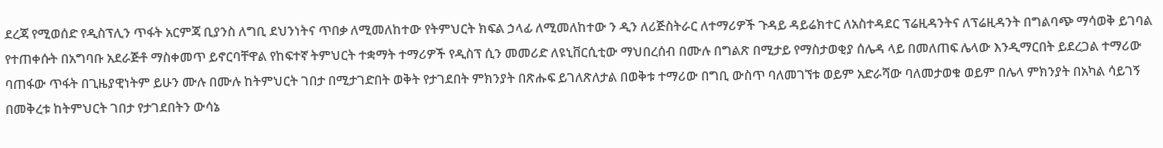ደረጃ የሚወሰድ የዲስፕሊን ጥፋት አርምጃ ቢያንስ ለግቢ ደህንነትና ጥበቃ ለሚመለከተው የትምህርት ክፍል ኃላፊ ለሚመለከተው ን ዲን ለሪጅስትራር ለተማሪዎች ጉዳይ ዳይሬክተር ለአስተዳደር ፕሬዚዳንትና ለፕሬዚዳንት በግልባጭ ማሳወቅ ይገባል የተጠቀሱት በአግባቡ አደራጅቶ ማስቀመጥ ይኖርባቸዋል የከፍተኛ ትምህርት ተቋማት ተማሪዎች የዲስፕ ሲን መመሪድ ለዩኒቨርሲቲው ማህበረሰብ በሙሉ በግልጽ በሚታይ የማስታወቂያ ሰሌዳ ላይ በመለጠፍ ሌላው እንዲማርበት ይደረጋል ተማሪው ባጠፋው ጥፋት በጊዜያዊነትም ይሁን ሙሉ በሙሉ ከትምህርት ገበታ በሚታገድበት ወቅት የታገደበት ምክንያት በጽሑፍ ይገለጽለታል በወቅቱ ተማሪው በግቢ ውስጥ ባለመገኘቱ ወይም አድራሻው ባለመታወቁ ወይም በሌላ ምክንያት በአካል ሳይገኝ በመቅረቱ ከትምህርት ገበታ የታገደበትን ውሳኔ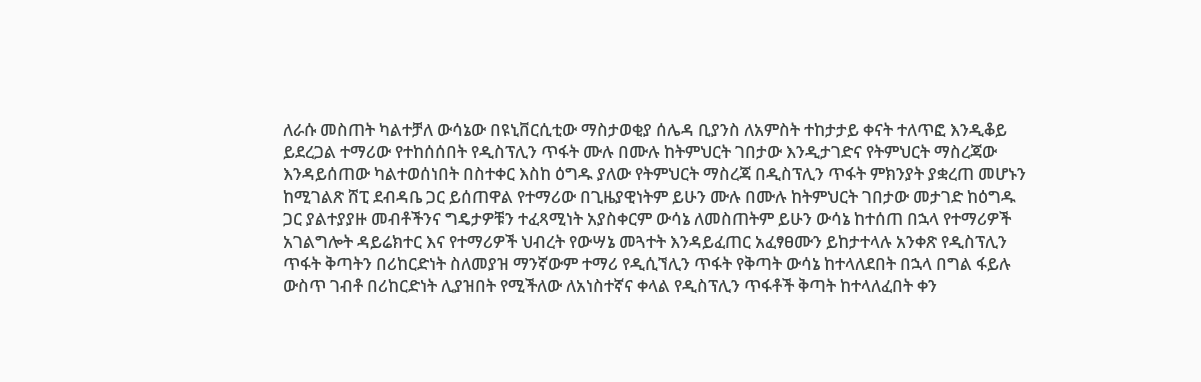ለራሱ መስጠት ካልተቻለ ውሳኔው በዩኒቨርሲቲው ማስታወቂያ ሰሌዳ ቢያንስ ለአምስት ተከታታይ ቀናት ተለጥፎ እንዲቆይ ይደረጋል ተማሪው የተከሰሰበት የዲስፕሊን ጥፋት ሙሉ በሙሉ ከትምህርት ገበታው እንዲታገድና የትምህርት ማስረጃው እንዳይሰጠው ካልተወሰነበት በስተቀር እስከ ዕግዱ ያለው የትምህርት ማስረጃ በዲስፕሊን ጥፋት ምክንያት ያቋረጠ መሆኑን ከሚገልጽ ሸፒ ደብዳቤ ጋር ይሰጠዋል የተማሪው በጊዜያዊነትም ይሁን ሙሉ በሙሉ ከትምህርት ገበታው መታገድ ከዕግዱ ጋር ያልተያያዙ መብቶችንና ግዴታዎቹን ተፈጻሚነት አያስቀርም ውሳኔ ለመስጠትም ይሁን ውሳኔ ከተሰጠ በኋላ የተማሪዎች አገልግሎት ዳይሬክተር እና የተማሪዎች ህብረት የውሣኔ መጓተት እንዳይፈጠር አፈፃፀሙን ይከታተላሉ አንቀጽ የዲስፕሊን ጥፋት ቅጣትን በሪከርድነት ስለመያዝ ማንኛውም ተማሪ የዲሲኘሊን ጥፋት የቅጣት ውሳኔ ከተላለደበት በኋላ በግል ፋይሉ ውስጥ ገብቶ በሪከርድነት ሊያዝበት የሚችለው ለአነስተኛና ቀላል የዲስፕሊን ጥፋቶች ቅጣት ከተላለፈበት ቀን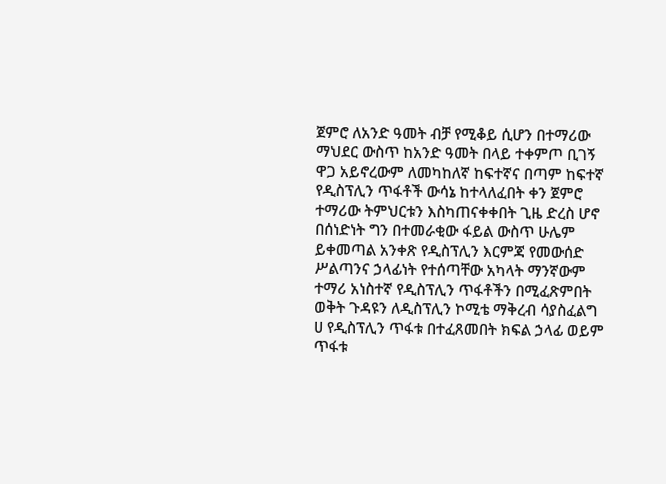ጀምሮ ለአንድ ዓመት ብቻ የሚቆይ ሲሆን በተማሪው ማህደር ውስጥ ከአንድ ዓመት በላይ ተቀምጦ ቢገኝ ዋጋ አይኖረውም ለመካከለኛ ከፍተኛና በጣም ከፍተኛ የዲስፕሊን ጥፋቶች ውሳኔ ከተላለፈበት ቀን ጀምሮ ተማሪው ትምህርቱን እስካጠናቀቀበት ጊዜ ድረስ ሆኖ በሰነድነት ግን በተመራቂው ፋይል ውስጥ ሁሌም ይቀመጣል አንቀጽ የዲስፕሊን እርምጃ የመውሰድ ሥልጣንና ኃላፊነት የተሰጣቸው አካላት ማንኛውም ተማሪ አነስተኛ የዲስፕሊን ጥፋቶችን በሚፈጽምበት ወቅት ጉዳዩን ለዲስፕሊን ኮሚቴ ማቅረብ ሳያስፈልግ ሀ የዲስፕሊን ጥፋቱ በተፈጸመበት ክፍል ኃላፊ ወይም ጥፋቱ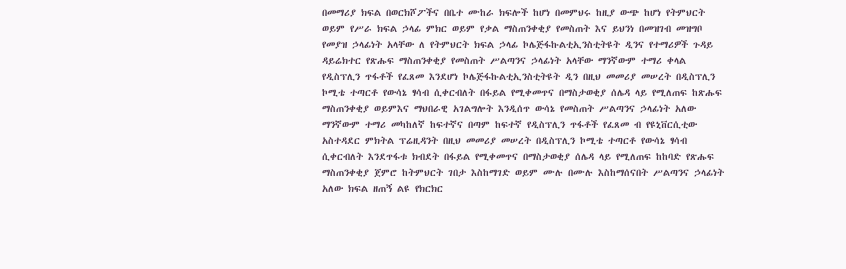በመማሪያ ክፍል በወርክሾፖችና በቤተ ሙከራ ክፍሎች ከሆነ በመምህሩ ከዚያ ውጭ ከሆነ የትምህርት ወይም የሥራ ክፍል ኃላፊ ምክር ወይም የቃል ማስጠንቀቂያ የመስጠት እና ይህንነ በመዝገብ መዝግቦ የመያዝ ኃላፊነት አላቸው ለ የትምህርት ክፍል ኃላፊ ኮሌጅፋኩልቲኢንስቲትዩት ዲንና የተማሪዎች ጉዳይ ዳይሬክተር የጽሑፍ ማስጠንቀቂያ የመስጠት ሥልጣንና ኃላፊነት አላቸው ማንኛውም ተማሪ ቀላል የዲስፕሊን ጥፋቶች የፈጸመ እንደሆነ ኮሌጅፋኩልቲኢንስቲትዩት ዲን በዚህ መመሪያ መሠረት በዲስፕሊን ኮሚቴ ተጣርቶ የውሳኔ ፃሳብ ሲቀርብለት በፋይል የሚቀመጥና በማስታወቂያ ሰሌዳ ላይ የሚለጠፍ ከጽሑፍ ማስጠንቀቂያ ወይምእና ማህበራዊ አገልግሎት እንዲሰጥ ውሳኔ የመስጠት ሥልጣንና ኃላፊነት አለው ማንኛውም ተማሪ መካከለኛ ከፍተኛና በጣም ከፍተኛ የዲስፕሊን ጥፋቶች የፈጸመ ብ የዩኒቨርሲቲው አስተዳደር ምክትል ፕሬዚዳንት በዚህ መመሪያ መሠረት በዲስፕሊን ኮሚቴ ተጣርቶ የውሳኔ ፃሳብ ሲቀርብለት እንደጥፋቱ ክብደት በፋይል የሚቀመጥና በማስታወቂያ ሰሌዳ ላይ የሚለጠፍ ከከባድ የጽሑፍ ማስጠንቀቂያ ጀምሮ ከትምህርት ገበታ እስከማገድ ወይም ሙሉ በሙሉ እስከማሰናበት ሥልጣንና ኃላፊነት አለው ክፍል ዘጠኝ ልዩ የክርክር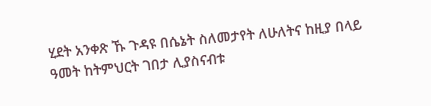ሂደት አንቀጽ ኹ ጉዳዩ በሴኔት ስለመታየት ለሁለትና ከዚያ በላይ ዓመት ከትምህርት ገበታ ሊያስናብቱ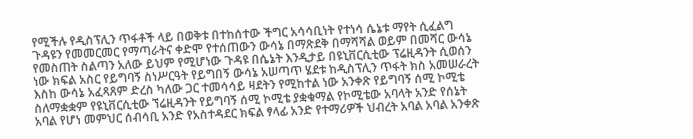የሚችሉ የዲስፕሊን ጥፋቶች ላይ በወቅቱ በተከሰተው ችግር አሳሳቢነት የተነሳ ሴኔቱ ማየት ሲፈልግ ጉዳዩን የመመርመር የማጣራትና ቀድሞ የተሰጠውን ውሳኔ በማጽደቅ በማሻሻል ወይም በመሻር ውሳኔ የመስጠት ስልጣን አለው ይህም የሚሆነው ጉዳዩ በሴኔት እንዲታይ በዩኒቨርሲቲው ፕሬዚዳንት ሲወሰን ነው ክፍል አስር የይግባኝ ስነሥርዓት የይግበኝ ውሳኔ አሠጣጥ ሄደቱ ከዲስፕሊን ጥፋት ክስ አመሠራረት እስከ ውሳኔ አፈጻጸም ድረስ ካለው ጋር ተመሳሳይ ዛደትን የሚከተል ነው አንቀጽ የይግባኝ ሰሚ ኮሚቴ ስለማቋቋም የዩኒቨርሲቲው ኘሬዚዳንት የይግባኝ ሰሚ ኮሚቴ ያቋቁማል የኮሚቴው አባላት አንድ የሰኔት አባል የሆነ መምህር ሰብሳቢ አንድ የአስተዳደር ክፍል ፃላፊ አንድ የተማሪዎች ህብረት አባል አባል አንቀጽ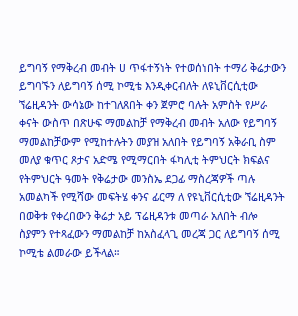ይግባኝ የማቅረብ መብት ሀ ጥፋተኝነት የተወሰነበት ተማሪ ቅሬታውን ይግባኙን ለይግባኝ ሰሚ ኮሚቴ እንዲቀርብለት ለዩኒቨርሲቲው ኘሬዚዳንት ውሳኔው ከተገለጸበት ቀን ጀምሮ ባሉት አምስት የሥራ ቀናት ውስጥ በጽሁፍ ማመልከቻ የማቅረብ መብት አለው የይግባኝ ማመልከቻውም የሚከተሉትን መያዝ አለበት የይግባኝ አቅራቢ ስም መለያ ቁጥር ጾታና አድሜ የሚማርበት ፋካሊቲ ትምህርት ክፍልና የትምህርት ዓመት የቅሬታው መንስኤ ደጋፊ ማስረጃዎች ጣሉ አመልካች የሚሻው መፍትሄ ቀንና ፊርማ ለ የዩኒቨርሲቲው ኘሬዚዳንት በወቅቱ የቀረበውን ቅሬታ አይ ፕሬዚዳንቱ መጣራ አለበት ብሎ ስያምን የተጻፈውን ማመልከቻ ከአስፈላጊ መረጃ ጋር ለይግባኝ ሰሚ ኮሚቴ ልመራው ይችላል።